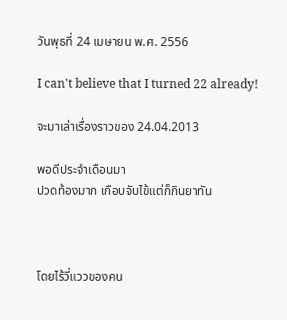วันพุธที่ 24 เมษายน พ.ศ. 2556

I can't believe that I turned 22 already!

จะมาเล่าเรื่องราวของ 24.04.2013

พอดีประจำเดือนมา
ปวดท้องมาก เกือบจับไข้แต่ก็กินยาทัน



โดยไร้วี่แววของคน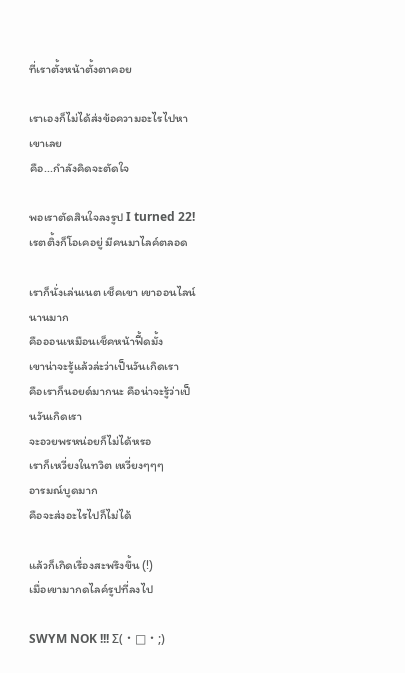ที่เราตั้งหน้าตั้งตาคอย

เราเองก็ไม่ได้ส่งข้อความอะไรไปหาเขาเลย
คือ...กำลังคิดจะตัดใจ

พอเราตัดสินใจลงรูป I turned 22!
เรตติ้งก็โอเคอยู่ มีคนมาไลค์ตลอด

เราก็นั่งเล่นเนต เช็คเขา เขาออนไลน์นานมาก
คือออนเหมือนเช็คหน้าฟี้ดมั้ง
เขาน่าจะรู้แล้วล่ะว่าเป็นวันเกิดเรา
คือเราก็นอยด์มากนะ คือน่าจะรู้ว่าเป็นวันเกิดเรา
จะอวยพรหน่อยก็ไม่ได้หรอ
เราก็เหวี่ยงในทวิต เหวี่ยงๆๆๆ
อารมณ์บูดมาก
คือจะส่งอะไรไปก็ไม่ได้

แล้วก็เกิดเรื่องสะพรึงขึ้น (!)
เมื่อเขามากดไลค์รูปที่ลงไป

SWYM NOK !!! Σ(・□・;)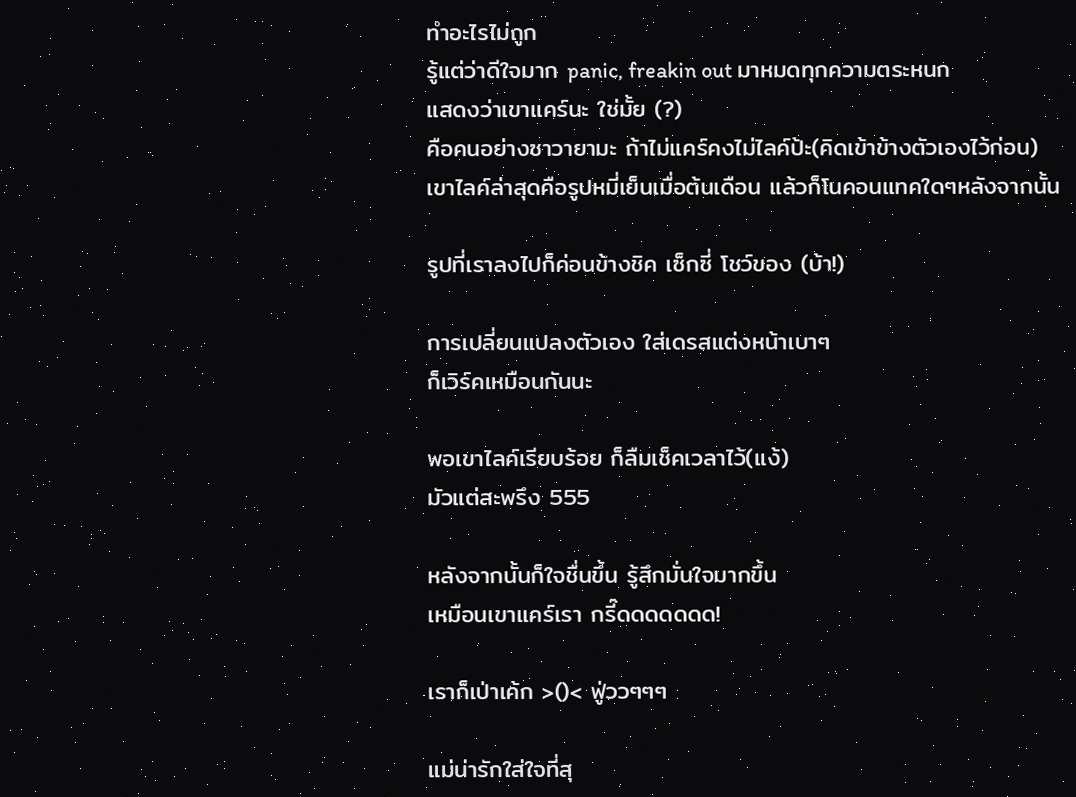ทำอะไรไม่ถูก
รู้แต่ว่าดีใจมาก panic, freakin out มาหมดทุกความตระหนก
แสดงว่าเขาแคร์นะ ใช่มั้ย (?)
คือคนอย่างซาวายามะ ถ้าไม่แคร์คงไม่ไลค์ป้ะ(คิดเข้าข้างตัวเองไว้ก่อน)
เขาไลค์ล่าสุดคือรูปหมี่เย็นเมื่อต้นเดือน แล้วก็โนคอนแทคใดๆหลังจากนั้น

รูปที่เราลงไปก็ค่อนข้างชิค เซ็กซี่ โชว์ของ (บ้า!)

การเปลี่ยนแปลงตัวเอง ใส่เดรสแต่งหน้าเบาๆ
ก็เวิร์คเหมือนกันนะ

พอเขาไลค์เรียบร้อย ก็ลืมเช็คเวลาไว้(แง้)
มัวแต่สะพรึง 555

หลังจากนั้นก็ใจชื่นขึ้น รู้สึกมั่นใจมากขึ้น
เหมือนเขาแคร์เรา กรี๊ดดดดดดด!

เราก็เป่าเค้ก >()< ฟู่ววๆๆๆ

แม่น่ารักใส่ใจที่สุ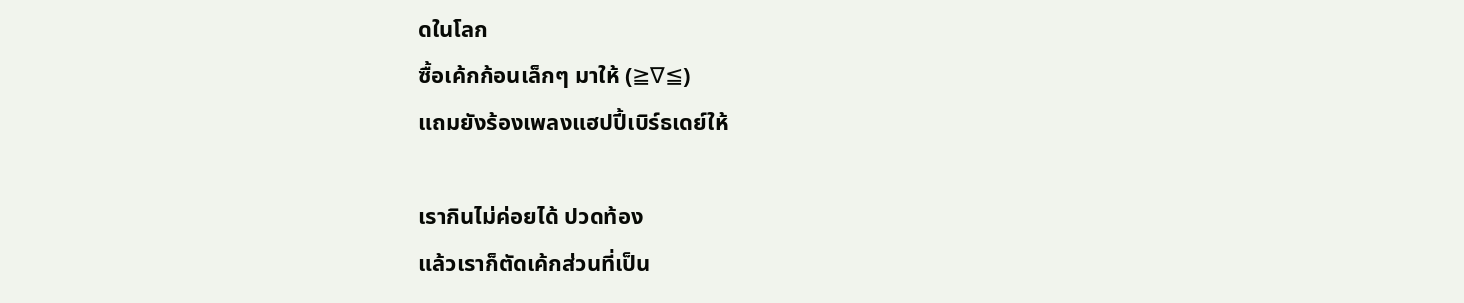ดในโลก
ซื้อเค้กก้อนเล็กๆ มาให้ (≧∇≦)
แถมยังร้องเพลงแฮปปี้เบิร์ธเดย์ให้

เรากินไม่ค่อยได้ ปวดท้อง
แล้วเราก็ตัดเค้กส่วนที่เป็น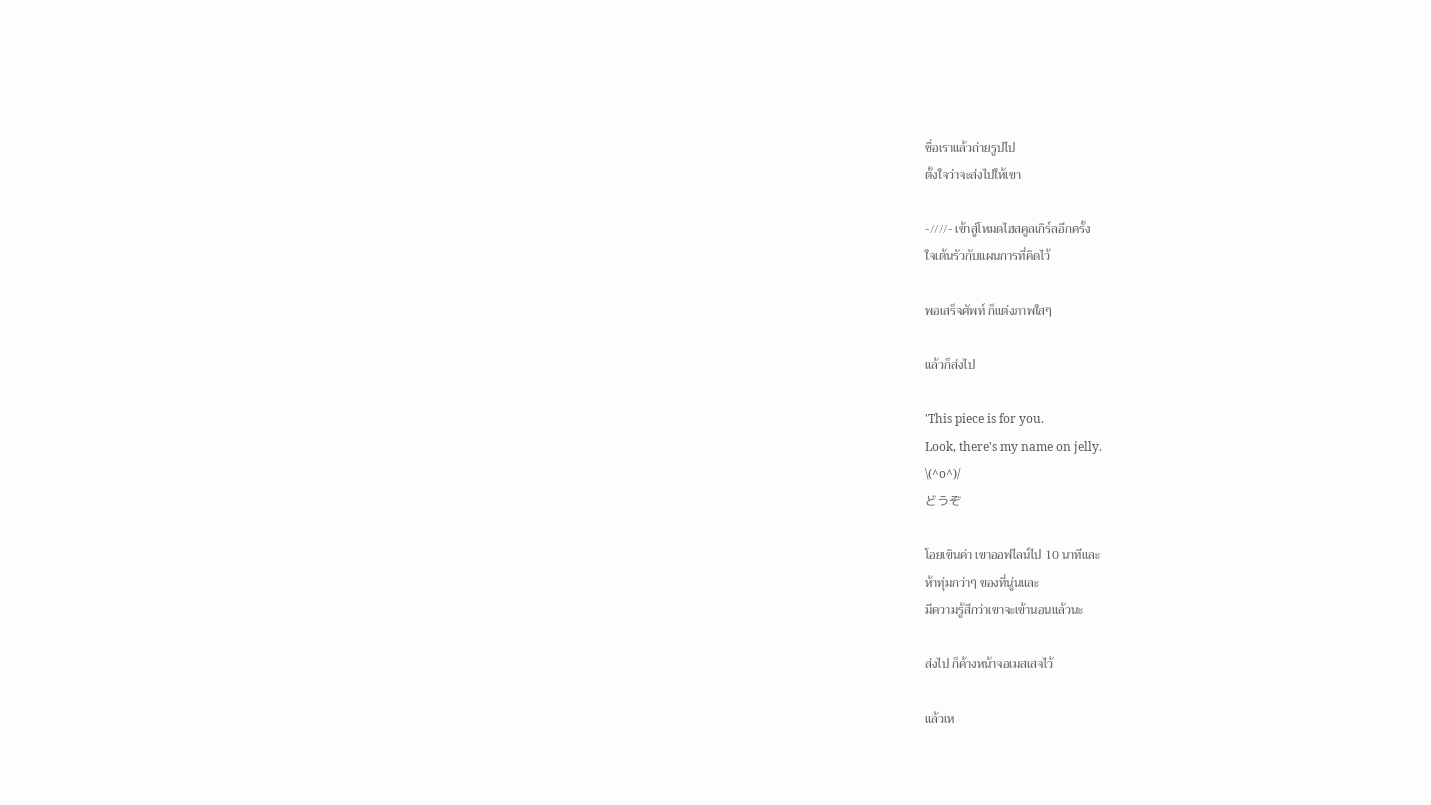ชื่อเราแล้วถ่ายรูปไป
ตั้งใจว่าจะส่งไปให้เขา

-////- เข้าสู่โหมดไฮสคูลเกิร์ลอีกครั้ง
ใจเต้นรัวกับแผนการที่คิดไว้

พอเสร็จศัพท์ ก็แต่งภาพใสๆ

แล้วก็ส่งไป

'This piece is for you.
Look, there's my name on jelly.
\(^o^)/
どうぞ

โอยเขินค่า เขาออฟไลน์ไป 10 นาทีและ
ห้าทุ่มกว่าๆ ของที่นู่นและ
มีความรู้สึกว่าเขาจะเข้านอนแล้วนะ

ส่งไป ก็ค้างหน้าจอเมสเสจไว้

แล้วเห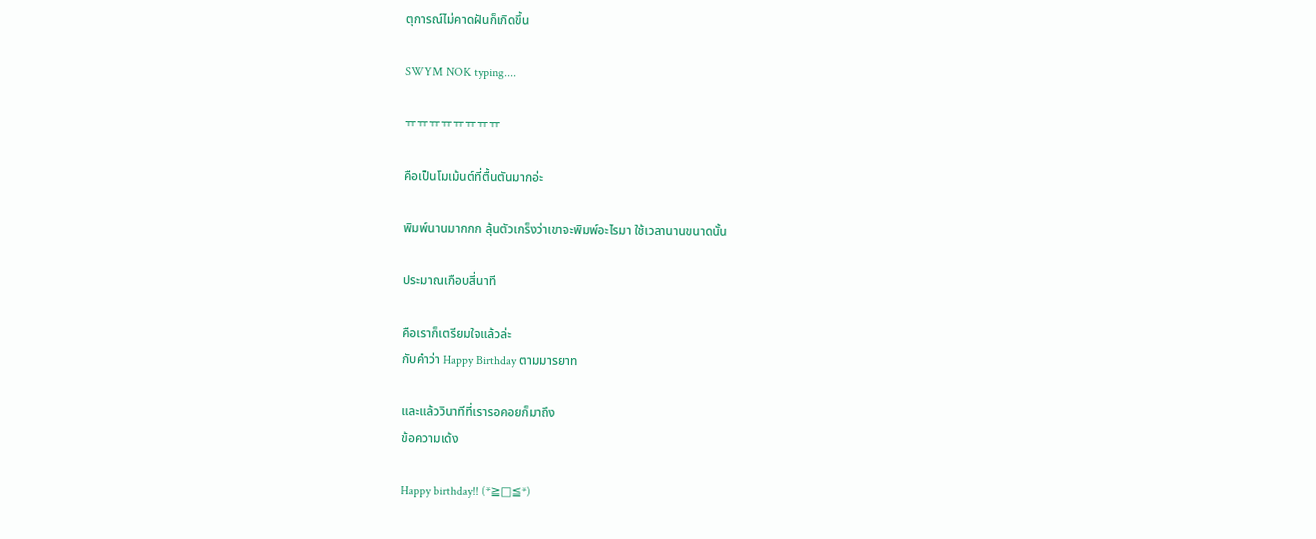ตุการณ์ไม่คาดฝันก็เกิดขึ้น

SWYM NOK typing....

ㅠㅠㅠㅠㅠㅠㅠㅠ

คือเป็นโมเม้นต์ที่ตื้นตันมากอ่ะ

พิมพ์นานมากกก ลุ้นตัวเกร็งว่าเขาจะพิมพ์อะไรมา ใช้เวลานานขนาดนั้น

ประมาณเกือบสี่นาที

คือเราก็เตรียมใจแล้วล่ะ
กับคำว่า Happy Birthday ตามมารยาท

และแล้ววินาทีที่เรารอคอยก็มาถึง
ข้อความเด้ง

Happy birthday!! (*≧□≦*)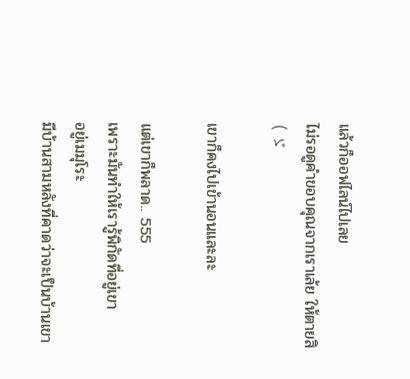แล้วก็ออฟไลน์ไปเลย
ไม่รอดูคำขอบคุณจากเราเล้ย ให้ตายสิ
( ゞ

เขาก็คงไปเข้านอนและละ

แต่เขาก็พลาด.. 555
เพราะมันทำให้เรารู้พิกัดที่อยู่เขา
อยู่เมมุโระ
มีบ้านสามหลังที่คาดว่าจะเป็นบ้านเขา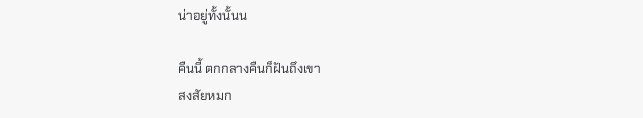น่าอยู่ทั้งนั้นน

คืนนี้ ตกกลางคืนก็ฝันถึงเขา
สงสัยหมก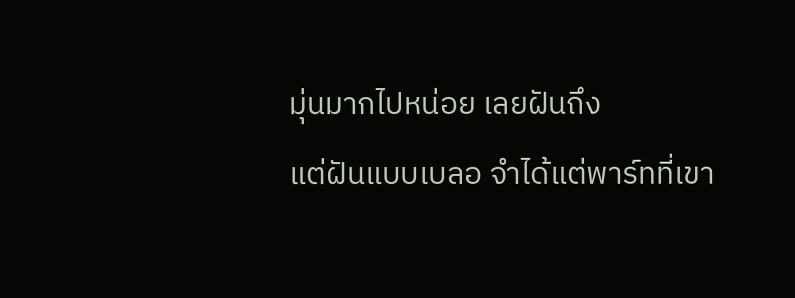มุ่นมากไปหน่อย เลยฝันถึง
แต่ฝันแบบเบลอ จำได้แต่พาร์ทที่เขา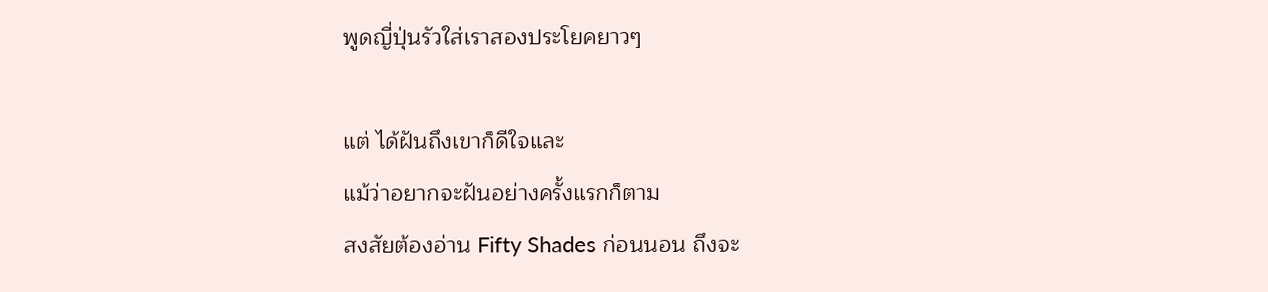พูดญี่ปุ่นรัวใส่เราสองประโยคยาวๆ

แต่ ได้ฝันถึงเขาก็ดีใจและ
แม้ว่าอยากจะฝันอย่างครั้งแรกก็ตาม
สงสัยต้องอ่าน Fifty Shades ก่อนนอน ถึงจะ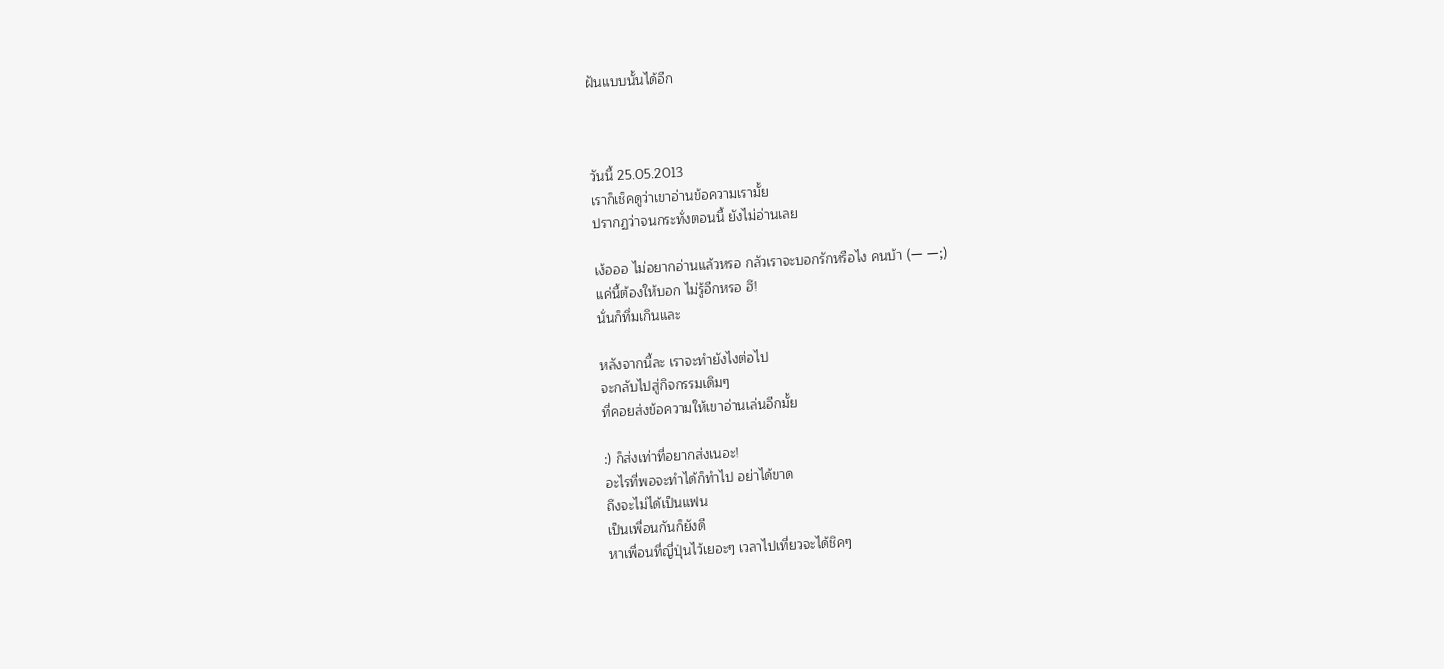ฝันแบบนั้นได้อีก



วันนี้ 25.05.2013
เราก็เช็คดูว่าเขาอ่านข้อความเรามั้ย
ปรากฏว่าจนกระทั่งตอนนี้ ยังไม่อ่านเลย

เง้อออ ไม่อยากอ่านแล้วหรอ กลัวเราจะบอกรักหรือไง คนบ้า (ー ー;)
แค่นี้ต้องให้บอก ไม่รู้อีกหรอ ฮึ!
นั่นก็ทึ่มเกินและ

หลังจากนี้ละ เราจะทำยังไงต่อไป
จะกลับไปสู่กิจกรรมเดิมๆ
ที่คอยส่งข้อความให้เขาอ่านเล่นอีกมั้ย

:) ก็ส่งเท่าที่อยากส่งเนอะ!
อะไรที่พอจะทำได้ก็ทำไป อย่าได้ขาด
ถึงจะไม่ได้เป็นแฟน
เป็นเพื่อนกันก็ยังดี
หาเพื่อนที่ญี่ปุ่นไว้เยอะๆ เวลาไปเที่ยวจะได้ชิคๆ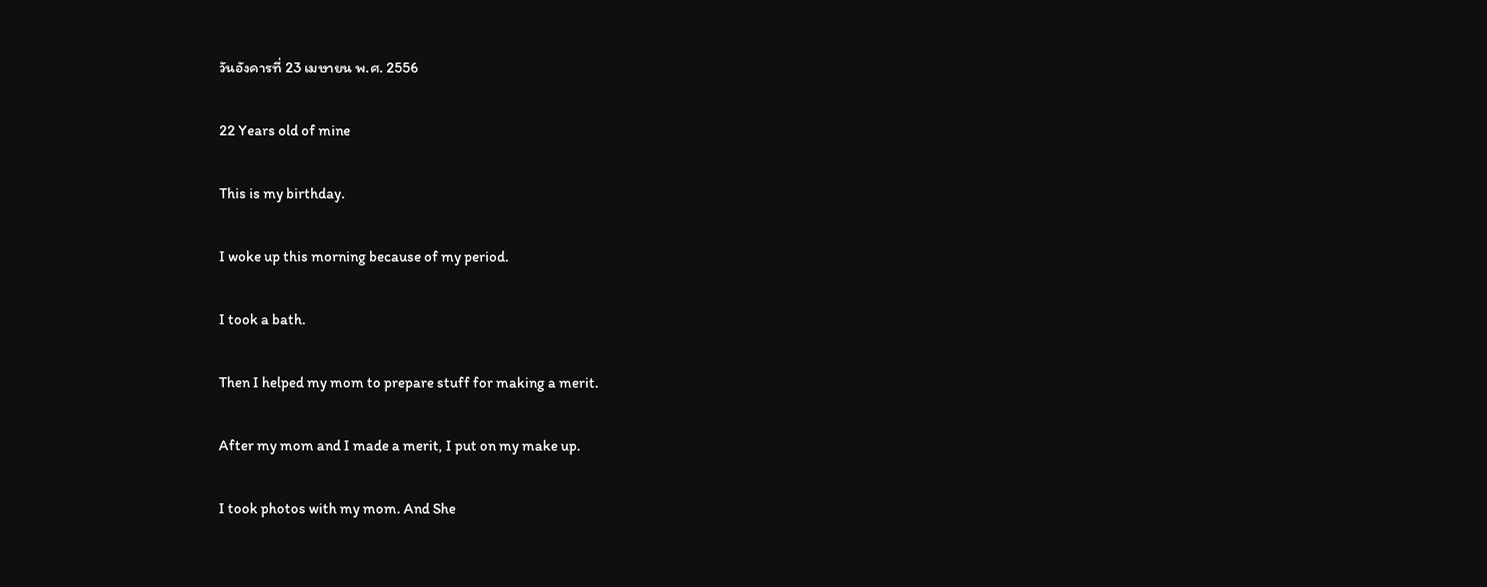วันอังคารที่ 23 เมษายน พ.ศ. 2556

22 Years old of mine

This is my birthday.

I woke up this morning because of my period.

I took a bath.

Then I helped my mom to prepare stuff for making a merit.

After my mom and I made a merit, I put on my make up.

I took photos with my mom. And She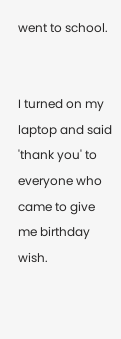went to school.


I turned on my laptop and said 'thank you' to everyone who
came to give me birthday wish.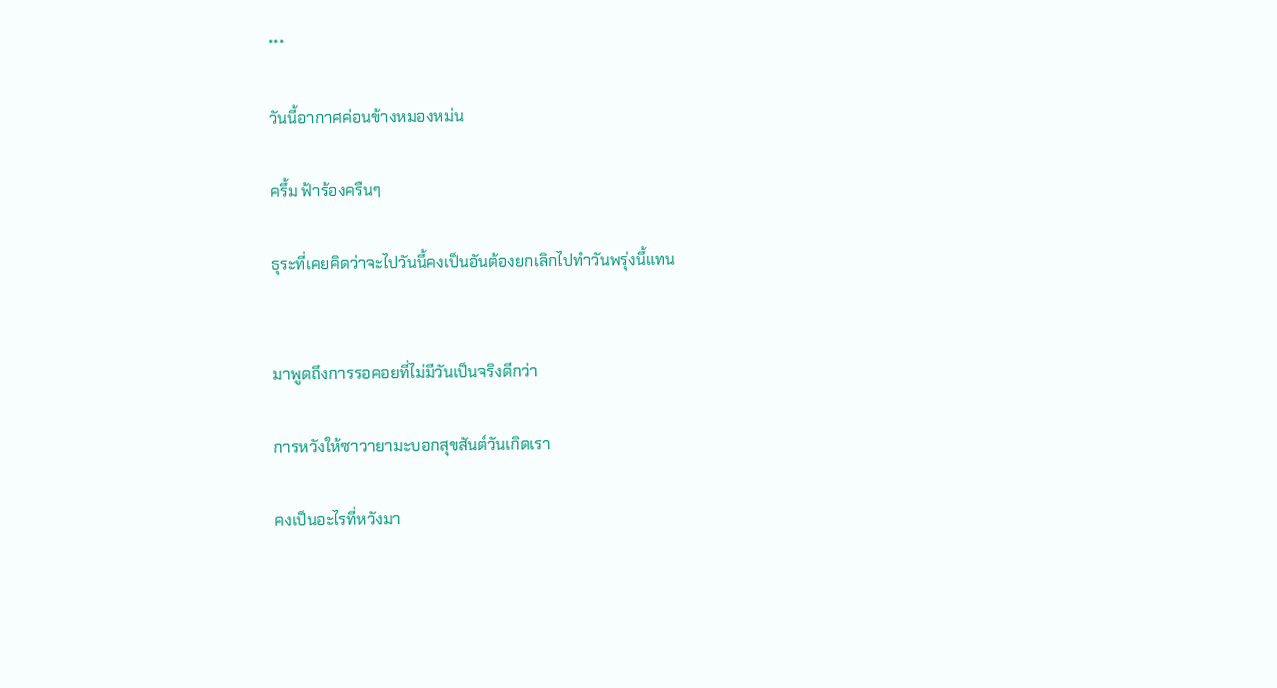***

วันนี้อากาศค่อนข้างหมองหม่น

ครึ้ม ฟ้าร้องครืนๆ

ธุระที่เคยคิดว่าจะไปวันนี้คงเป็นอันต้องยกเลิกไปทำวันพรุ่งนี้แทน


มาพูดถึงการรอคอยที่ไม่มีวันเป็นจริงดีกว่า

การหวังให้ซาวายามะบอกสุขสันต์วันเกิดเรา

คงเป็นอะไรที่หวังมา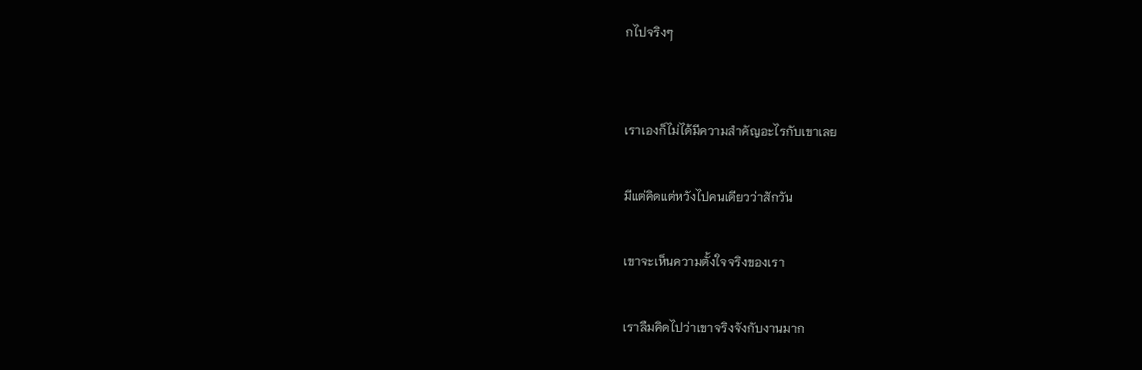กไปจริงๆ


เราเองก็ไม่ได้มีความสำคัญอะไรกับเขาเลย

มีแต่คิดแต่หวังไปคนเดียวว่าสักวัน

เขาจะเห็นความตั้งใจจริงของเรา

เราลืมคิดไปว่าเขาจริงจังกับงานมาก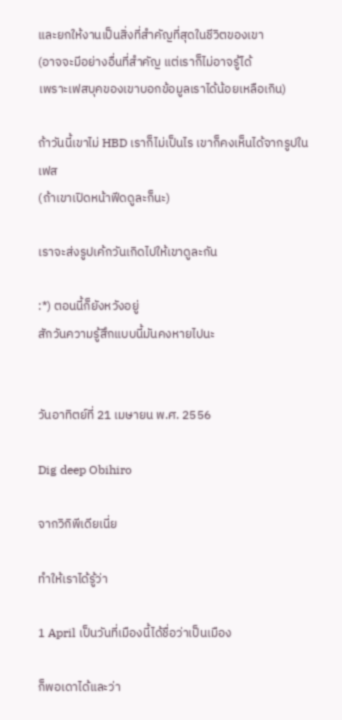และยกให้งานเป็นสิ่งที่สำคัญที่สุดในชีวิตของเขา
(อาจจะมีอย่างอื่นที่สำคัญ แต่เราก็ไม่อาจรู้ได้
เพราะเฟสบุคของเขาบอกข้อมูลเราได้น้อยเหลือเกิน)

ถ้าวันนี้เขาไม่ HBD เราก็ไม่เป็นไร เขาก็คงเห็นได้จากรูปในเฟส
(ถ้าเขาเปิดหน้าฟีดดูละก็นะ)

เราจะส่งรูปเค้กวันเกิดไปให้เขาดูละกัน

:*) ตอนนี้ก็ยังหวังอยู่
สักวันความรู้สึกแบบนี้มันคงหายไปนะ


วันอาทิตย์ที่ 21 เมษายน พ.ศ. 2556

Dig deep Obihiro

จากวิกิพีเดียเนี่ย

ทำให้เราได้รู้ว่า

1 April เป็นวันที่เมืองนี้ได้ชื่อว่าเป็นเมือง

ก็พอเดาได้และว่า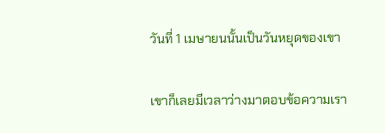วันที่ 1 เมษายนนั้นเป็นวันหยุดของเขา

เขาก็เลยมีเวลาว่างมาตอบข้อความเรา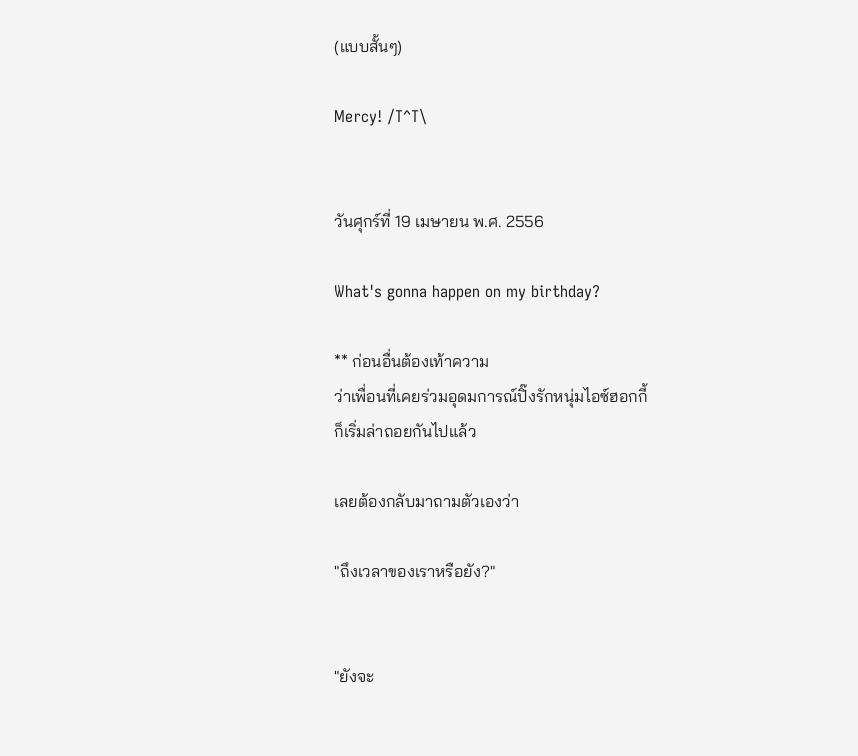(แบบสั้นๆ)

Mercy! /T^T\


วันศุกร์ที่ 19 เมษายน พ.ศ. 2556

What's gonna happen on my birthday?

** ก่อนอื่นต้องเท้าความ
ว่าเพื่อนที่เคยร่วมอุดมการณ์ปิ๊งรักหนุ่มไอซ์ฮอกกี้
ก็เริ่มล่าถอยกันไปแล้ว

เลยต้องกลับมาถามตัวเองว่า

"ถึงเวลาของเราหรือยัง?"


"ยังจะ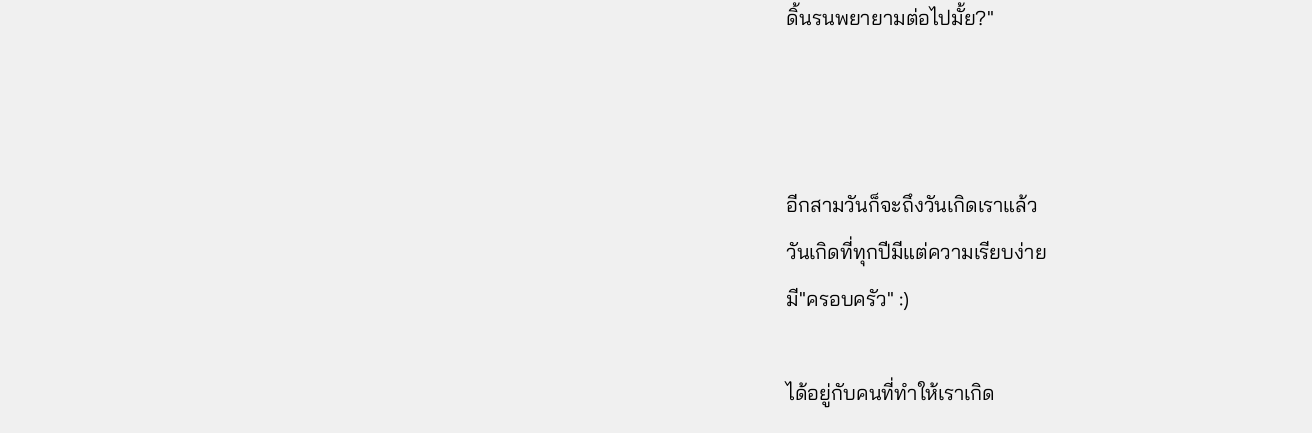ดิ้นรนพยายามต่อไปมั้ย?"



อีกสามวันก็จะถึงวันเกิดเราแล้ว
วันเกิดที่ทุกปีมีแต่ความเรียบง่าย
มี"ครอบครัว" :)

ได้อยู่กับคนที่ทำให้เราเกิด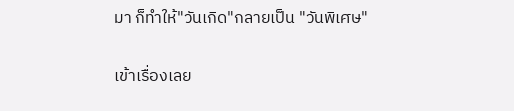มา ก็ทำให้"วันเกิด"กลายเป็น "วันพิเศษ"


เข้าเรื่องเลย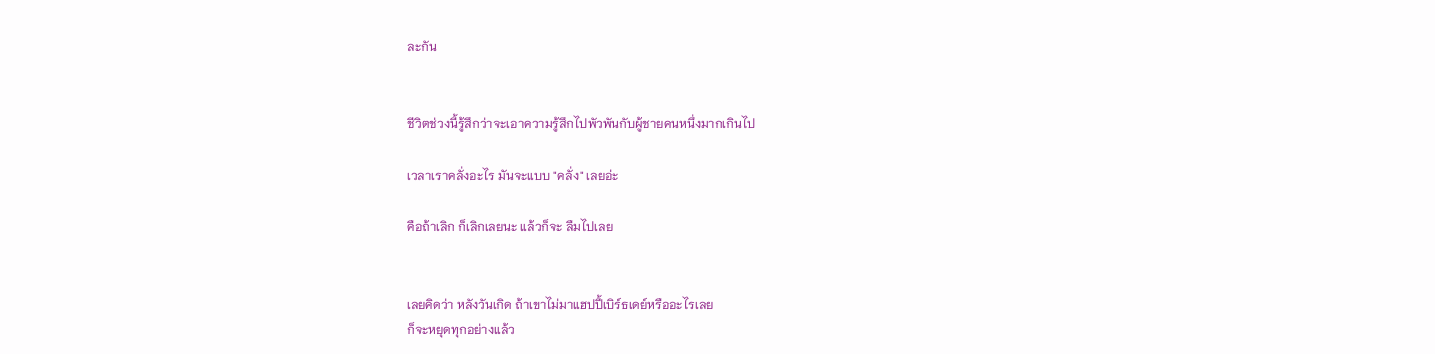ละกัน


ชีวิตช่วงนี้รู้สึกว่าจะเอาความรู้สึกไปพัวพันกับผู้ชายคนหนึ่งมากเกินไป

เวลาเราคลั่งอะไร มันจะแบบ "คลั่ง" เลยอ่ะ

คือถ้าเลิก ก็เลิกเลยนะ แล้วก็จะ ลืมไปเลย


เลยคิดว่า หลังวันเกิด ถ้าเขาไม่มาแฮปปี้เบิร์ธเดย์หรืออะไรเลย
ก็จะหยุดทุกอย่างแล้ว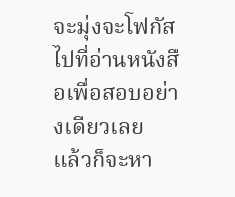จะมุ่งจะโฟกัสไปที่อ่านหนังสือเพื่อสอบอย่างเดียวเลย
แล้วก็จะหา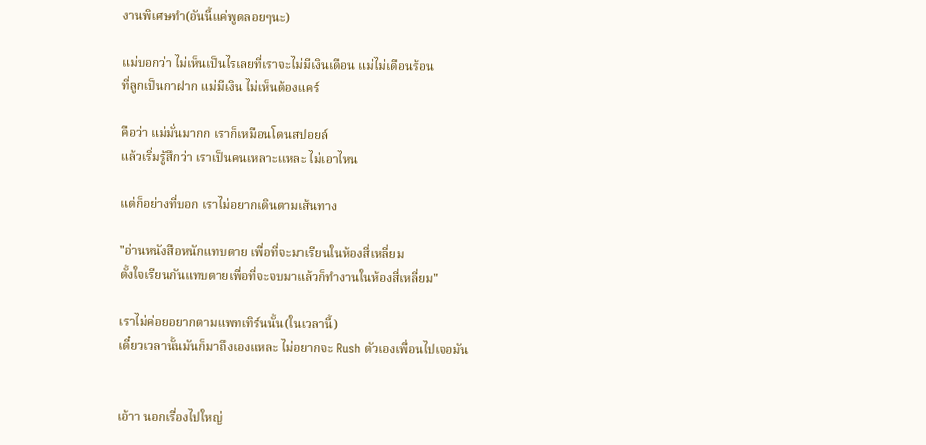งานพิเศษทำ(อันนี้แค่พูดลอยๆนะ)

แม่บอกว่า ไม่เห็นเป็นไรเลยที่เราจะไม่มีเงินเดือน แม่ไม่เดือนร้อน
ที่ลูกเป็นกาฝาก แม่มีเงิน ไม่เห็นต้องแคร์

คือว่า แม่มั่นมากก เราก็เหมือนโดนสปอยล์
แล้วเริ่มรู้สึกว่า เราเป็นคนเหลาะเเหละ ไม่เอาไหน

แต่ก็อย่างที่บอก เราไม่อยากเดินตามเส้นทาง

"อ่านหนังสือหนักแทบตาย เพื่อที่จะมาเรียนในห้องสี่เหลี่ยม
ตั้งใจเรียนกันแทบตายเพื่อที่จะจบมาแล้วก็ทำงานในห้องสี่เหลี่ยม"

เราไม่ค่อยอยากตามแพทเทิร์นนั้น(ในเวลานี้)
เดี๋ยวเวลานั้นมันก็มาถึงเองแหละ ไม่อยากจะ Rush ตัวเองเพื่อนไปเจอมัน


เอ้าา นอกเรื่องไปใหญ่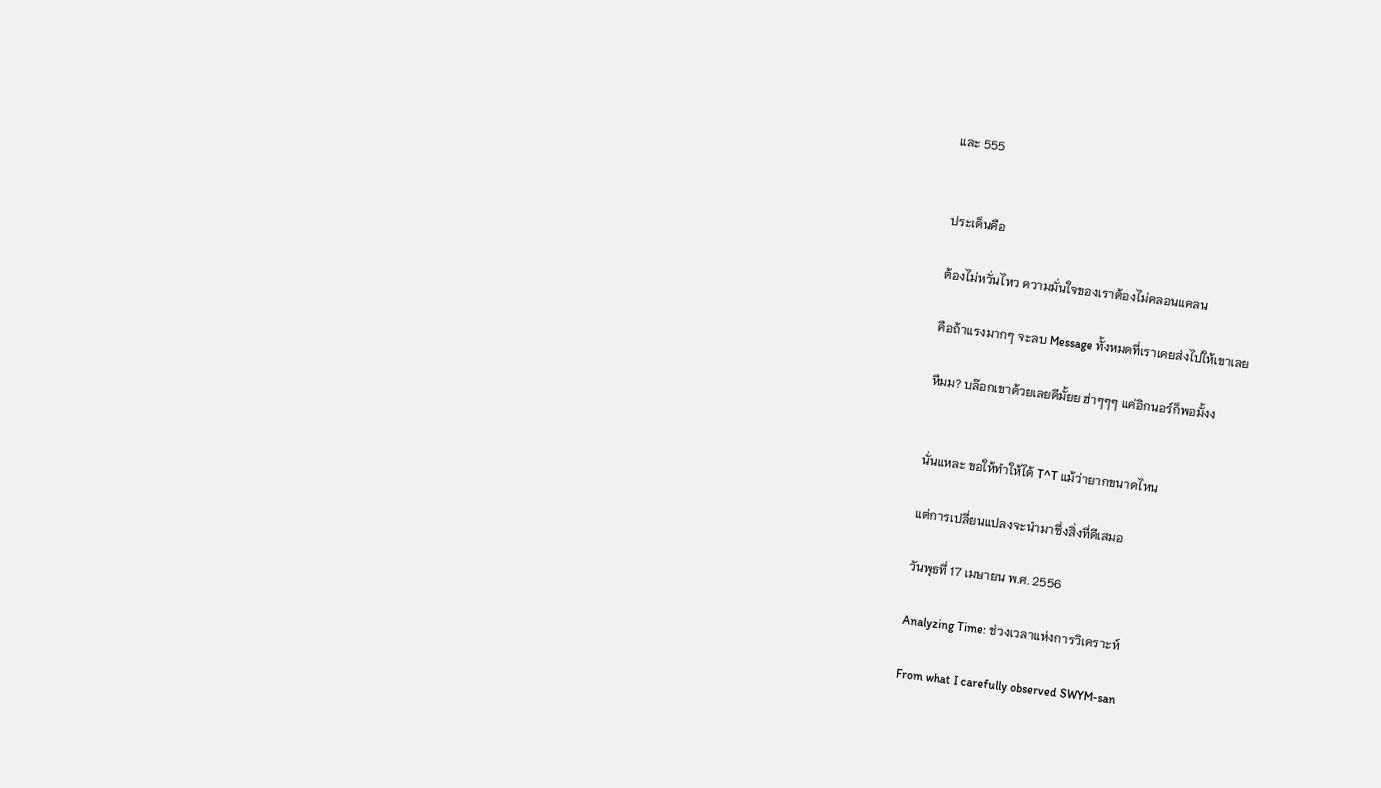และ 555


ประเด็นคือ

ต้องไม่หวั่นไหว ความมั่นใจของเราต้องไม่คลอนแคลน

คือถ้าแรงมากๆ จะลบ Message ทั้งหมดที่เราเคยส่งไปให้เขาเลย

หืมม? บล๊อกเขาด้วยเลยดีมั้ยย ฮ่าๆๆๆ แค่อิกนอร์ก็พอมั้งง


นั่นแหละ ขอให้ทำให้ได้ T^T แม้ว่ายากขนาดไหน

แต่การเปลี่ยนแปลงจะนำมาซึ่งสิ่งที่ดีเสมอ

วันพุธที่ 17 เมษายน พ.ศ. 2556

Analyzing Time: ช่วงเวลาแห่งการวิเคราะห์

From what I carefully observed SWYM-san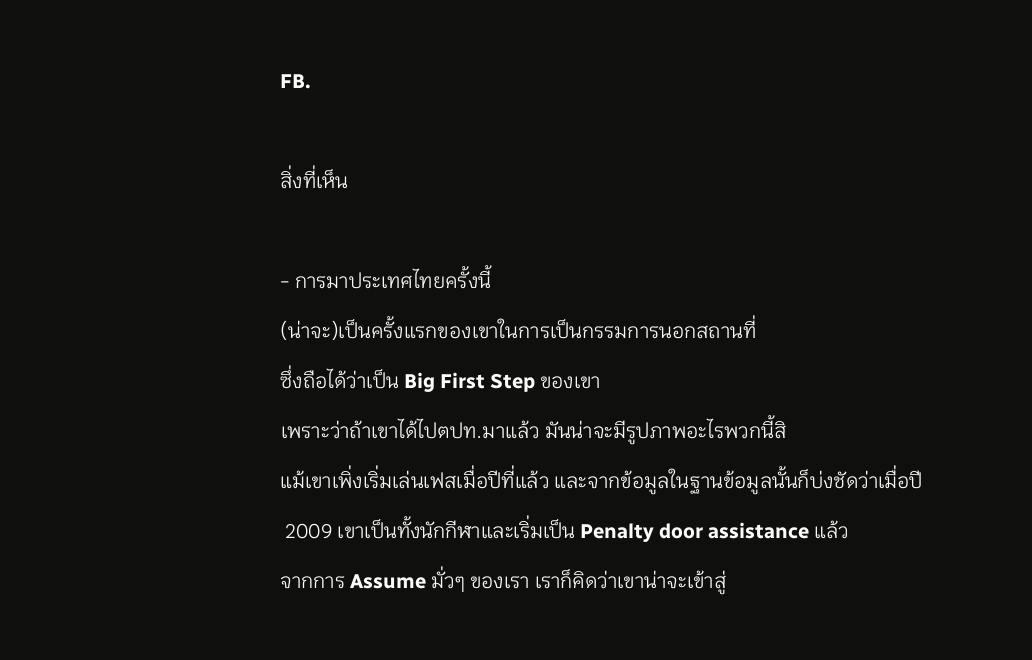FB.

สิ่งที่เห็น

- การมาประเทศไทยครั้งนี้
(น่าจะ)เป็นครั้งแรกของเขาในการเป็นกรรมการนอกสถานที่
ซึ่งถือได้ว่าเป็น Big First Step ของเขา
เพราะว่าถ้าเขาได้ไปตปท.มาแล้ว มันน่าจะมีรูปภาพอะไรพวกนี้สิ
แม้เขาเพิ่งเริ่มเล่นเฟสเมื่อปีที่แล้ว และจากข้อมูลในฐานข้อมูลนั้นก็บ่งชัดว่าเมื่อปี
 2009 เขาเป็นทั้งนักกีฬาและเริ่มเป็น Penalty door assistance แล้ว
จากการ Assume มั่วๆ ของเรา เราก็คิดว่าเขาน่าจะเข้าสู่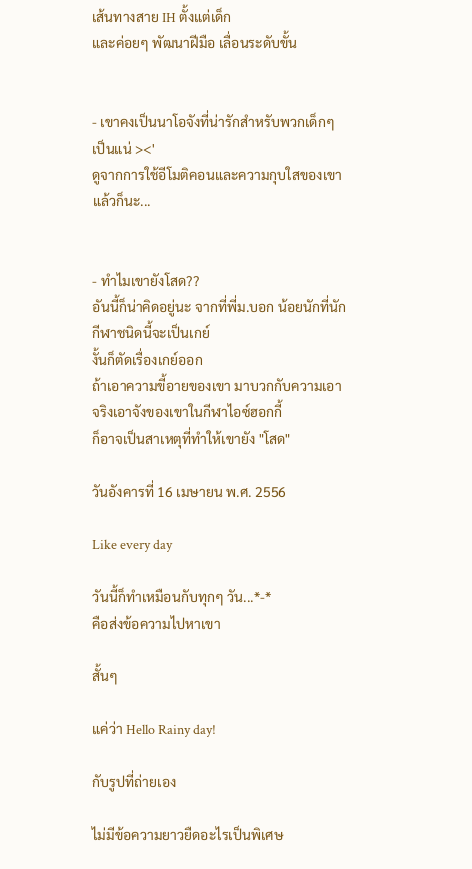เส้นทางสาย IH ตั้งแต่เด็ก
และค่อยๆ พัฒนาฝีมือ เลื่อนระดับขั้น


- เขาคงเป็นนาโอจังที่น่ารักสำหรับพวกเด็กๆ เป็นแน่ ><'
ดูจากการใช้อีโมติคอนและความกุบใสของเขาแล้วก็นะ...


- ทำไมเขายังโสด??
อันนี้ก็น่าคิดอยู่นะ จากที่พี่ม.บอก น้อยนักที่นักกีฬาชนิดนี้จะเป็นเกย์
งั้นก็ตัดเรื่องเกย์ออก
ถ้าเอาความขี้อายของเขา มาบวกกับความเอาจริงเอาจังของเขาในกีฬาไอซ์ฮอกกี้
ก็อาจเป็นสาเหตุที่ทำให้เขายัง "โสด"

วันอังคารที่ 16 เมษายน พ.ศ. 2556

Like every day

วันนี้ก็ทำเหมือนกับทุกๆ วัน...*-*
คือส่งข้อความไปหาเขา

สั้นๆ

แค่ว่า Hello Rainy day!

กับรูปที่ถ่ายเอง

ไม่มีข้อความยาวยืดอะไรเป็นพิเศษ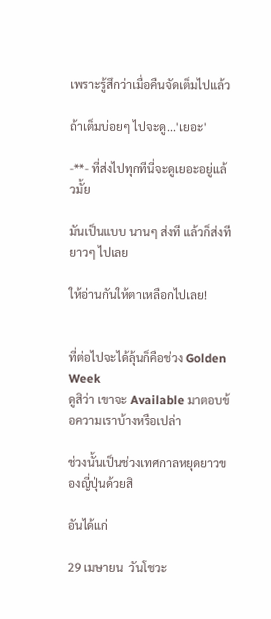เพราะรู้สึกว่าเมื่อคืนจัดเต็มไปแล้ว

ถ้าเต็มบ่อยๆ ไปจะดู...'เยอะ'

-**- ที่ส่งไปทุกทีนี่จะดูเยอะอยู่แล้วมั้ย

มันเป็นแบบ นานๆ ส่งที แล้วก็ส่งทียาวๆ ไปเลย

ให้อ่านกันให้ตาเหลือกไปเลย!


ที่ต่อไปจะได้ลุ้นก็คือช่วง Golden Week
ดูสิว่า เขาจะ Available มาตอบข้อความเราบ้างหรือเปล่า

ช่วงนั้นเป็นช่วงเทศกาลหยุดยาวของญี่ปุ่นด้วยสิ

อันได้แก่

29 เมษายน  วันโชวะ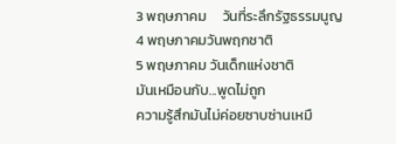3 พฤษภาคม     วันที่ระลึกรัฐธรรมนูญ
4 พฤษภาคมวันพฤกชาติ
5 พฤษภาคม วันเด็กแห่งชาติ
มันเหมือนกับ...พูดไม่ถูก
ความรู้สึกมันไม่ค่อยซาบซ่านเหมื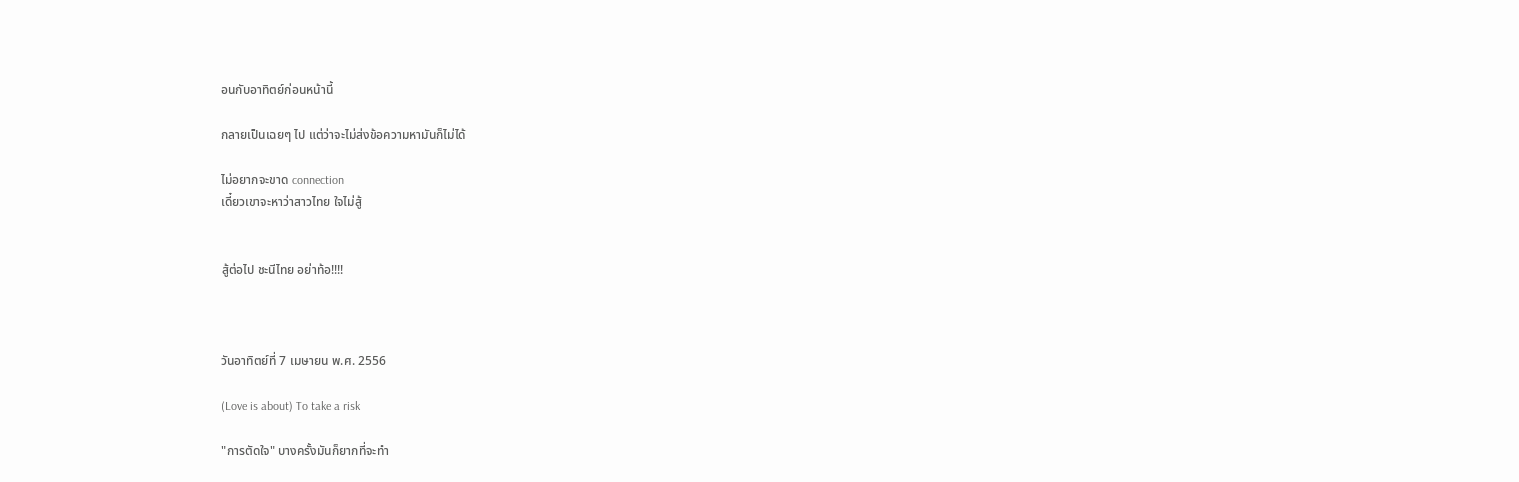อนกับอาทิตย์ก่อนหน้านี้

กลายเป็นเฉยๆ ไป แต่ว่าจะไม่ส่งข้อความหามันก็ไม่ได้

ไม่อยากจะขาด connection
เดี๋ยวเขาจะหาว่าสาวไทย ใจไม่สู้


สู้ต่อไป ชะนีไทย อย่าท้อ!!!!



วันอาทิตย์ที่ 7 เมษายน พ.ศ. 2556

(Love is about) To take a risk

"การตัดใจ" บางครั้งมันก็ยากที่จะทำ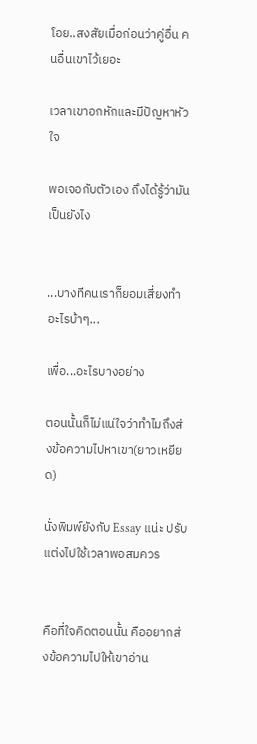โอย..สงสัยเมื่อก่อนว่าคู่อื่น คนอื่นเขาไว้เยอะ

เวลาเขาอกหักและมีปัญหาหัวใจ

พอเจอกับตัวเอง ถึงได้รู้ว่ามันเป็นยังไง


...บางทีคนเราก็ยอมเสี่ยงทำอะไรบ้าๆ...

เพื่อ...อะไรบางอย่าง

ตอนนั้นก็ไม่แน่ใจว่าทำไมถึงส่งข้อความไปหาเขา(ยาวเหยียด)

นั่งพิมพ์ยังกับ Essay แน่ะ ปรับแต่งไปใช้เวลาพอสมควร


คือที่ใจคิดตอนนั้น คืออยากส่งข้อความไปให้เขาอ่าน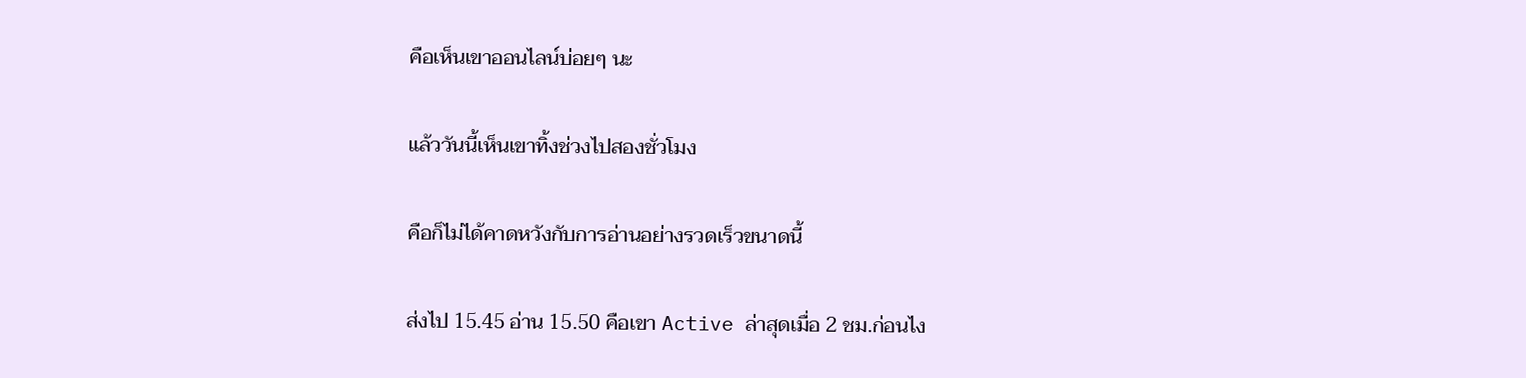คือเห็นเขาออนไลน์บ่อยๆ นะ

แล้ววันนี้เห็นเขาทิ้งช่วงไปสองชั่วโมง

คือก็ไม่ได้คาดหวังกับการอ่านอย่างรวดเร็วขนาดนี้

ส่งไป 15.45 อ่าน 15.50 คือเขา Active ล่าสุดเมื่อ 2 ชม.ก่อนไง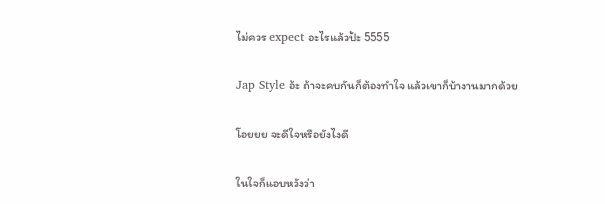ไม่ควร expect อะไรแล้วป้ะ 5555

Jap Style อ้ะ ถ้าจะคบกันก็ต้องทำใจ แล้วเขาก็บ้างานมากด้วย

โอยยย จะดีใจหรือยังไงดี

ในใจก็แอบหวังว่า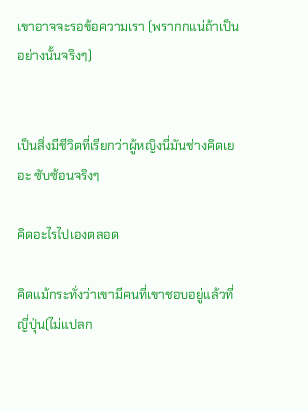เขาอาจจะรอข้อความเรา (พรากกแน่ถ้าเป็นอย่างนั้นจริงๆ)


เป็นสิ่งมีชีวิตที่เรียกว่าผู้หญิงนี่มันช่างคิดเยอะ ซับซ้อนจริงๆ

คิดอะไรไปเองตลอด

คิดแม้กระทั่งว่าเขามีคนที่เขาชอบอยู่แล้วที่ญี่ปุ่น(ไม่แปลก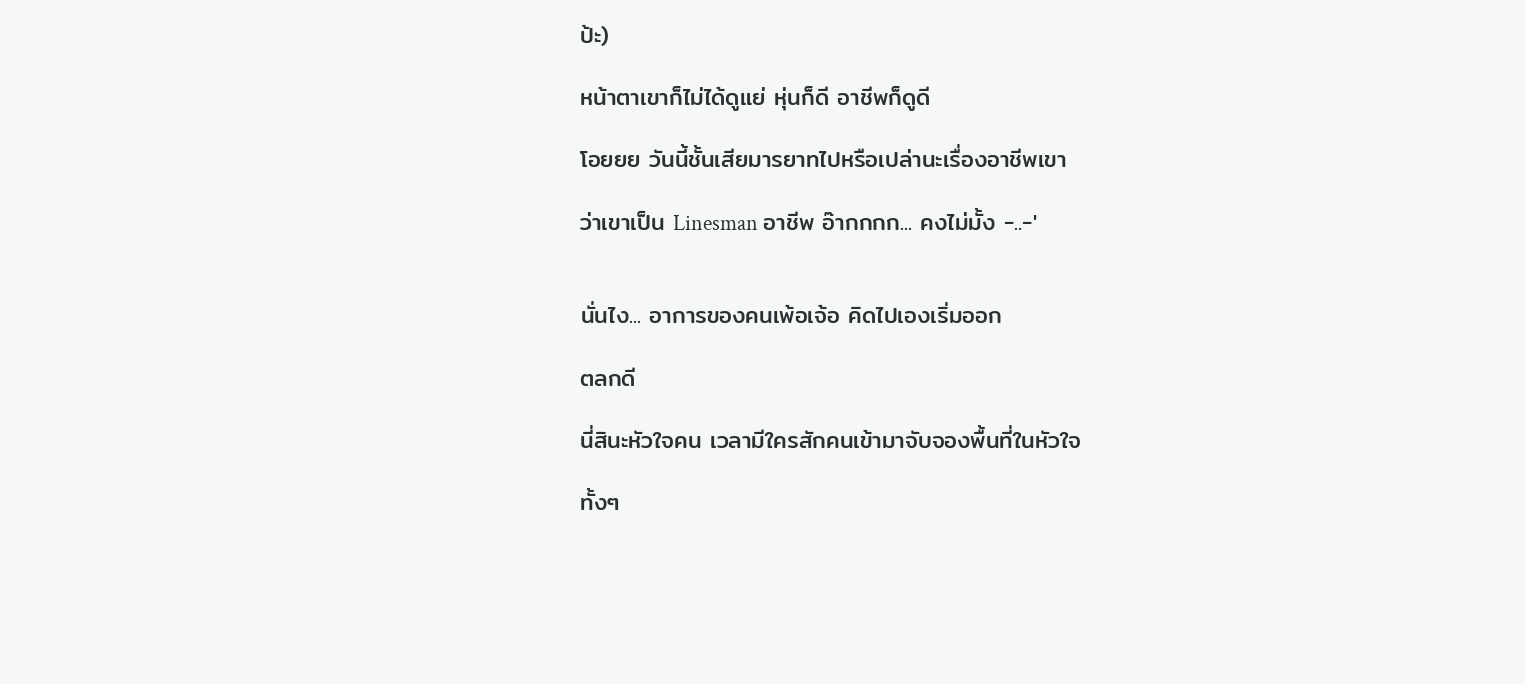ป้ะ)

หน้าตาเขาก็ไม่ได้ดูแย่ หุ่นก็ดี อาชีพก็ดูดี

โอยยย วันนี้ชั้นเสียมารยาทไปหรือเปล่านะเรื่องอาชีพเขา

ว่าเขาเป็น Linesman อาชีพ อ๊ากกกก... คงไม่มั้ง -..-'


นั่นไง... อาการของคนเพ้อเจ้อ คิดไปเองเริ่มออก

ตลกดี

นี่สินะหัวใจคน เวลามีใครสักคนเข้ามาจับจองพื้นที่ในหัวใจ

ทั้งๆ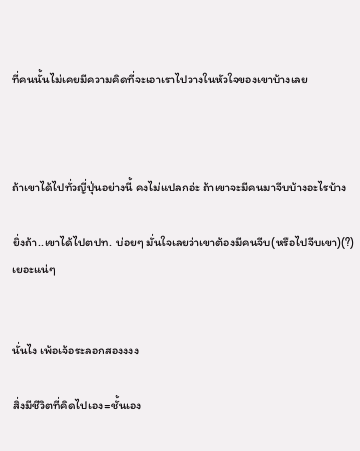ที่คนนั้นไม่เคยมีความคิดที่จะเอาเราไปวางในหัวใจของเขาบ้างเลย



ถ้าเขาได้ไปทั่วญี่ปุ่นอย่างนี้ คงไม่แปลกอ่ะ ถ้าเขาจะมีคนมาจีบบ้างอะไรบ้าง

ยิ่งถ้า..เขาได้ไปตปท. บ่อยๆ มั่นใจเลยว่าเขาต้องมีคนจีบ(หรือไปจีบเขา)(?) เยอะแน่ๆ


นั่นไง เพ้อเจ้อระลอกสองงงง

สิ่งมีชีวิตที่คิดไปเอง=ชั้นเอง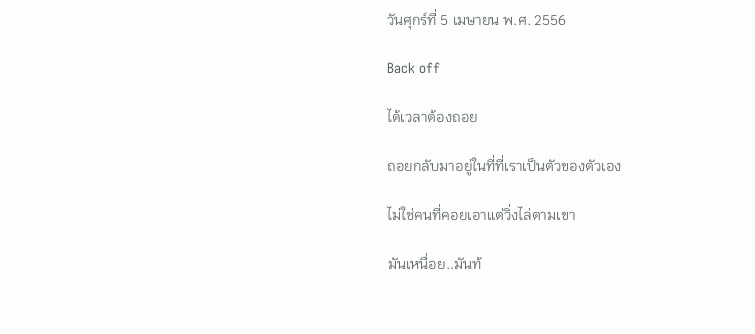วันศุกร์ที่ 5 เมษายน พ.ศ. 2556

Back off

ได้เวลาต้องถอย

ถอยกลับมาอยู่ในที่ที่เราเป็นตัวของตัวเอง

ไม่ใช่คนที่คอยเอาแต่วิ่งไล่ตามเขา

มันเหนื่อย..มันท้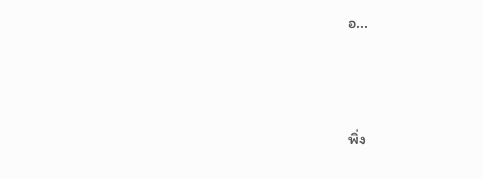อ...



พิ่ง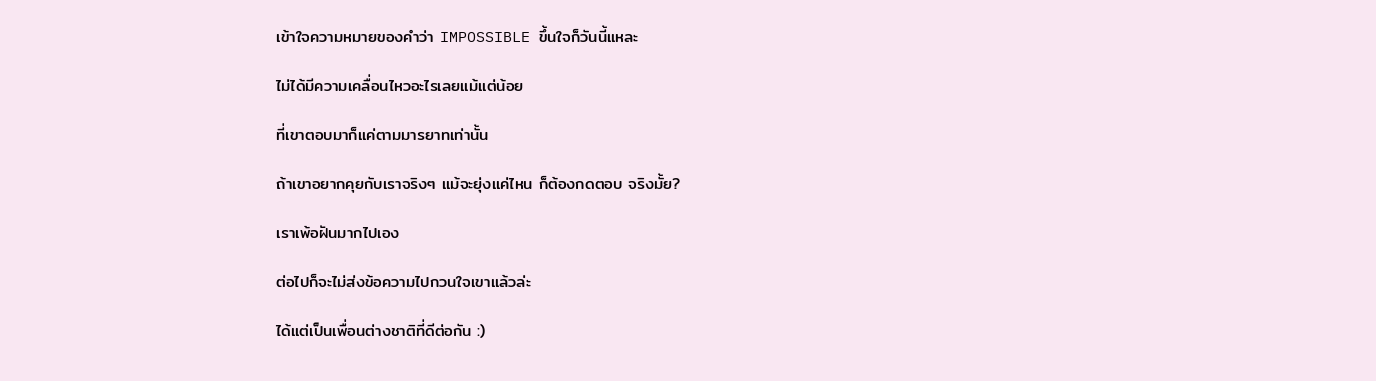เข้าใจความหมายของคำว่า IMPOSSIBLE ขึ้นใจก็วันนี้แหละ

ไม่ได้มีความเคลื่อนไหวอะไรเลยแม้แต่น้อย

ที่เขาตอบมาก็แค่ตามมารยาทเท่านั้น

ถ้าเขาอยากคุยกับเราจริงๆ แม้จะยุ่งแค่ไหน ก็ต้องกดตอบ จริงมั้ย?

เราเพ้อฝันมากไปเอง

ต่อไปก็จะไม่ส่งข้อความไปกวนใจเขาแล้วล่ะ

ได้แต่เป็นเพื่อนต่างชาติที่ดีต่อกัน :)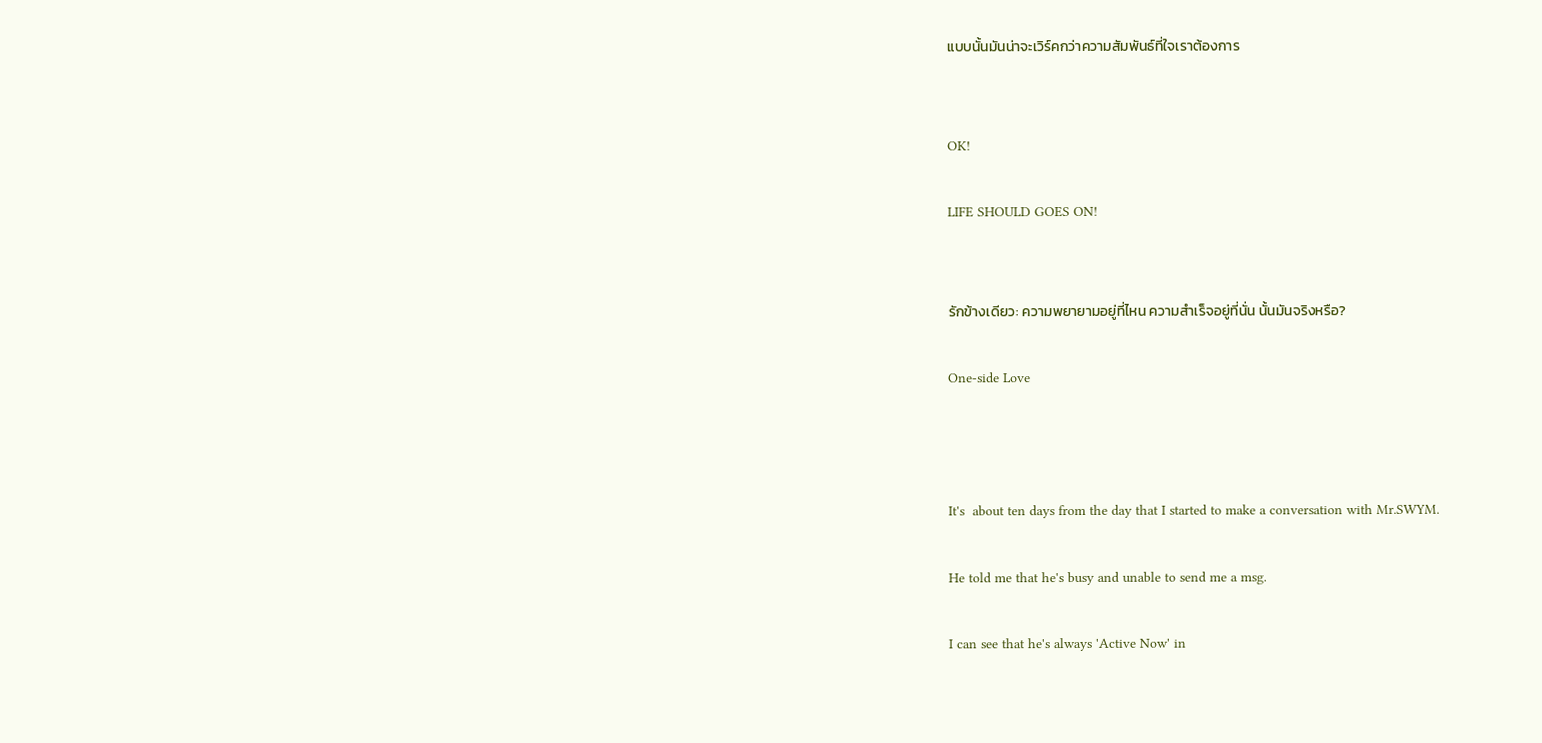แบบนั้นมันน่าจะเวิร์คกว่าความสัมพันธ์ที่ใจเราต้องการ


OK!

LIFE SHOULD GOES ON!


รักข้างเดียว: ความพยายามอยู่ที่ไหน ความสำเร็จอยู่ที่นั่น นั้นมันจริงหรือ?

One-side Love



It's  about ten days from the day that I started to make a conversation with Mr.SWYM.

He told me that he's busy and unable to send me a msg.

I can see that he's always 'Active Now' in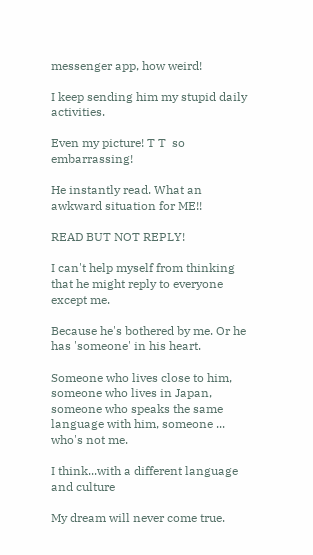messenger app, how weird!

I keep sending him my stupid daily activities.

Even my picture! T T  so embarrassing!

He instantly read. What an awkward situation for ME!!

READ BUT NOT REPLY!

I can't help myself from thinking that he might reply to everyone except me.

Because he's bothered by me. Or he has 'someone' in his heart.

Someone who lives close to him, someone who lives in Japan,
someone who speaks the same language with him, someone ... who's not me.

I think...with a different language and culture

My dream will never come true.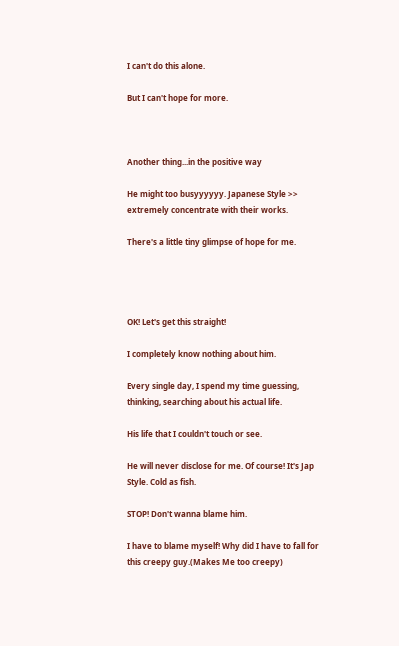I can't do this alone.

But I can't hope for more.



Another thing...in the positive way

He might too busyyyyyy. Japanese Style >> extremely concentrate with their works.

There's a little tiny glimpse of hope for me.




OK! Let's get this straight!

I completely know nothing about him.

Every single day, I spend my time guessing, thinking, searching about his actual life.

His life that I couldn't touch or see.

He will never disclose for me. Of course! It's Jap Style. Cold as fish.

STOP! Don't wanna blame him.

I have to blame myself! Why did I have to fall for this creepy guy.(Makes Me too creepy)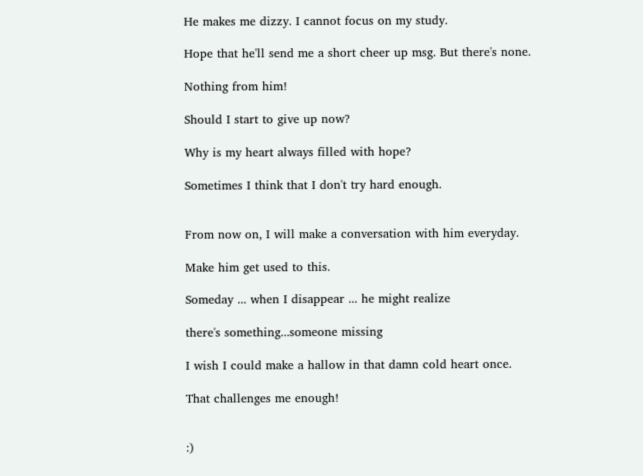He makes me dizzy. I cannot focus on my study.

Hope that he'll send me a short cheer up msg. But there's none.

Nothing from him!

Should I start to give up now?

Why is my heart always filled with hope?

Sometimes I think that I don't try hard enough.


From now on, I will make a conversation with him everyday.

Make him get used to this.

Someday ... when I disappear ... he might realize

there's something...someone missing

I wish I could make a hallow in that damn cold heart once.

That challenges me enough!


:)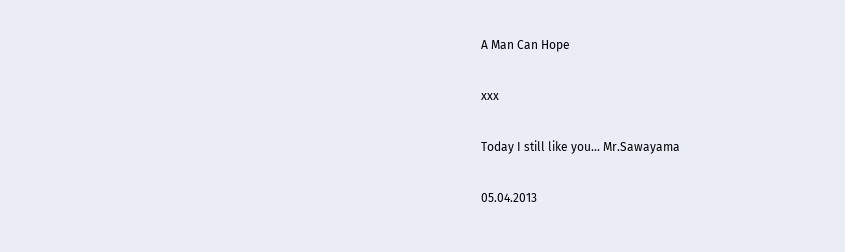A Man Can Hope

xxx

Today I still like you... Mr.Sawayama

05.04.2013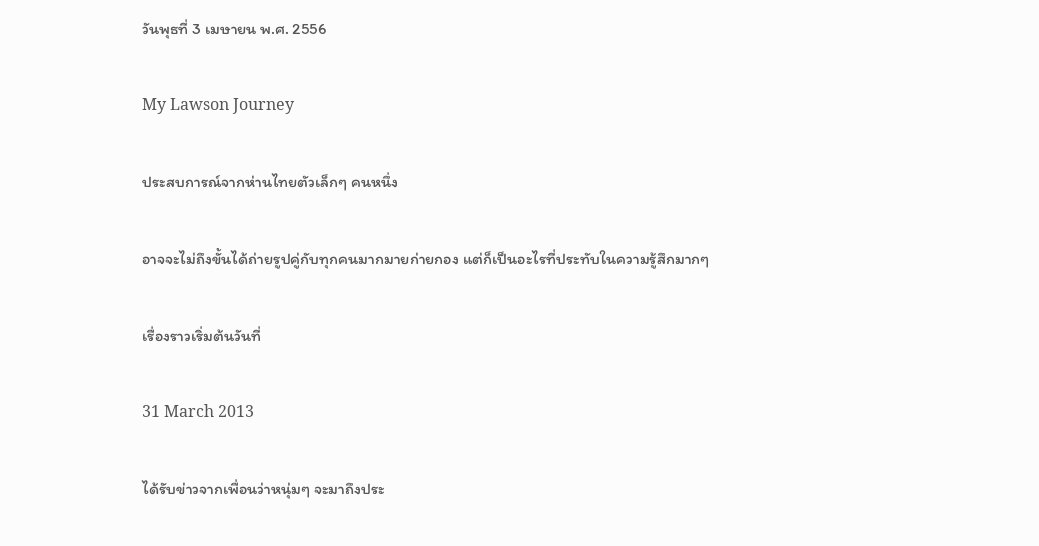วันพุธที่ 3 เมษายน พ.ศ. 2556

My Lawson Journey

ประสบการณ์จากห่านไทยตัวเล็กๆ คนหนึ่ง

อาจจะไม่ถึงขั้นได้ถ่ายรูปคู่กับทุกคนมากมายก่ายกอง แต่ก็เป็นอะไรที่ประทับในความรู้สึกมากๆ

เรื่องราวเริ่มต้นวันที่

31 March 2013

ได้รับข่าวจากเพื่อนว่าหนุ่มๆ จะมาถึงประ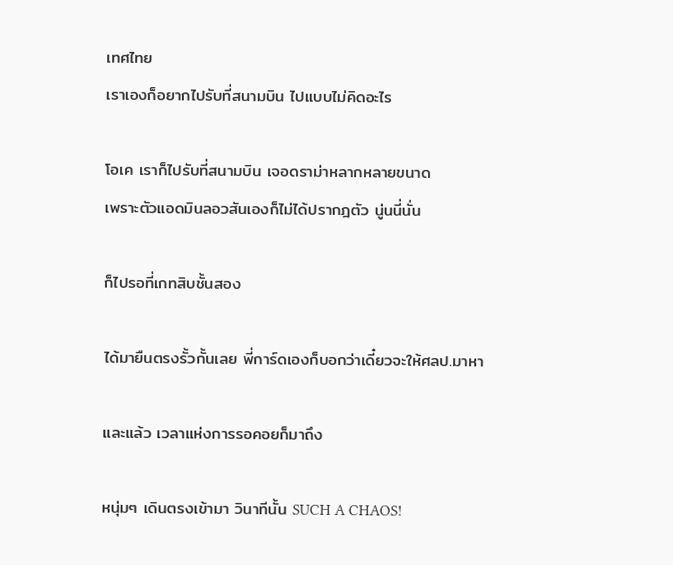เทศไทย
เราเองก็อยากไปรับที่สนามบิน ไปแบบไม่คิดอะไร

โอเค เราก็ไปรับที่สนามบิน เจอดราม่าหลากหลายขนาด
เพราะตัวแอดมินลอวสันเองก็ไม่ได้ปรากฎตัว นู่นนี่นั่น

ก็ไปรอที่เกทสิบชั้นสอง

ได้มายืนตรงรั้วกั้นเลย พี่การ์ดเองก็บอกว่าเดี๋ยวจะให้ศลป.มาหา

และแล้ว เวลาแห่งการรอคอยก็มาถึง

หนุ่มๆ เดินตรงเข้ามา วินาทีนั้น SUCH A CHAOS!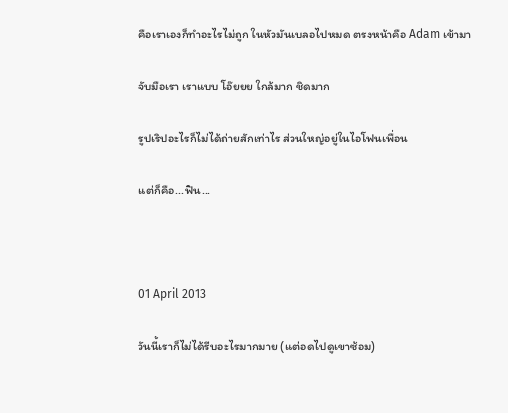คือเราเองก็ทำอะไรไม่ถูก ในหัวมันเบลอไปหมด ตรงหน้าคือ Adam เข้ามา

จับมือเรา เราแบบ โอ๊ยยย ใกล้มาก ชิดมาก

รูปเริปอะไรก็ไม่ได้ถ่ายสักเท่าไร ส่วนใหญ่อยู่ในไอโฟนเพื่อน

แต่ก็คือ...ฟิน...



01 April 2013

วันนี้เราก็ไม่ได้รีบอะไรมากมาย (แต่อดไปดูเขาซ้อม)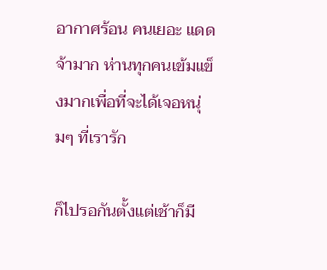อากาศร้อน คนเยอะ แดดจ้ามาก ห่านทุกคนเข้มแข็งมากเพื่อที่จะได้เจอหนุ่มๆ ที่เรารัก

ก็ไปรอกันตั้งแต่เช้าก็มี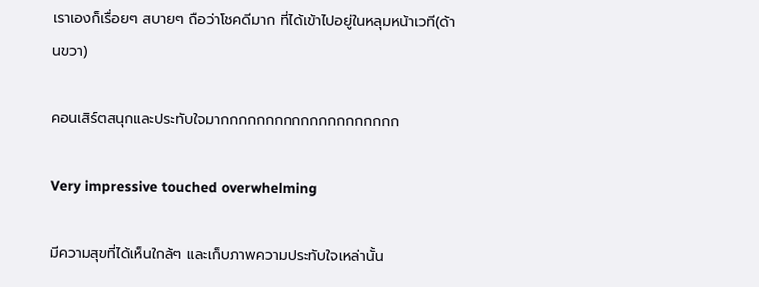เราเองก็เรื่อยๆ สบายๆ ถือว่าโชคดีมาก ที่ได้เข้าไปอยู่ในหลุมหน้าเวที(ด้านขวา)

คอนเสิร์ตสนุกและประทับใจมากกกกกกกกกกกกกกกกกกกก

Very impressive touched overwhelming

มีความสุขที่ได้เห็นใกล้ๆ และเก็บภาพความประทับใจเหล่านั้น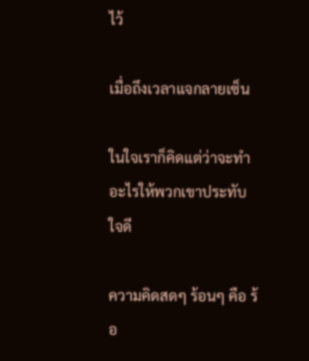ไว้

เมื่อถึงเวลาแจกลายเซ็น

ในใจเราก็คิดแต่ว่าจะทำอะไรให้พวกเขาประทับใจดี

ความคิดสดๆ ร้อนๆ คือ ร้อ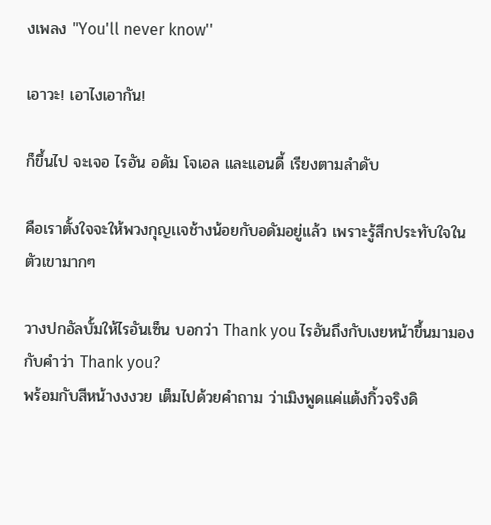งเพลง "You'll never know''

เอาวะ! เอาไงเอากัน!

ก็ขึ้นไป จะเจอ ไรอัน อดัม โจเอล และแอนดี้ เรียงตามลำดับ

คือเราตั้งใจจะให้พวงกุญเเจช้างน้อยกับอดัมอยู่แล้ว เพราะรู้สึกประทับใจในตัวเขามากๆ

วางปกอัลบั้มให้ไรอันเซ็น บอกว่า Thank you ไรอันถึงกับเงยหน้าขึ้นมามองกับคำว่า Thank you?
พร้อมกับสีหน้างงงวย เต็มไปด้วยคำถาม ว่าเมิงพูดแค่แต้งกิ้วจริงดิ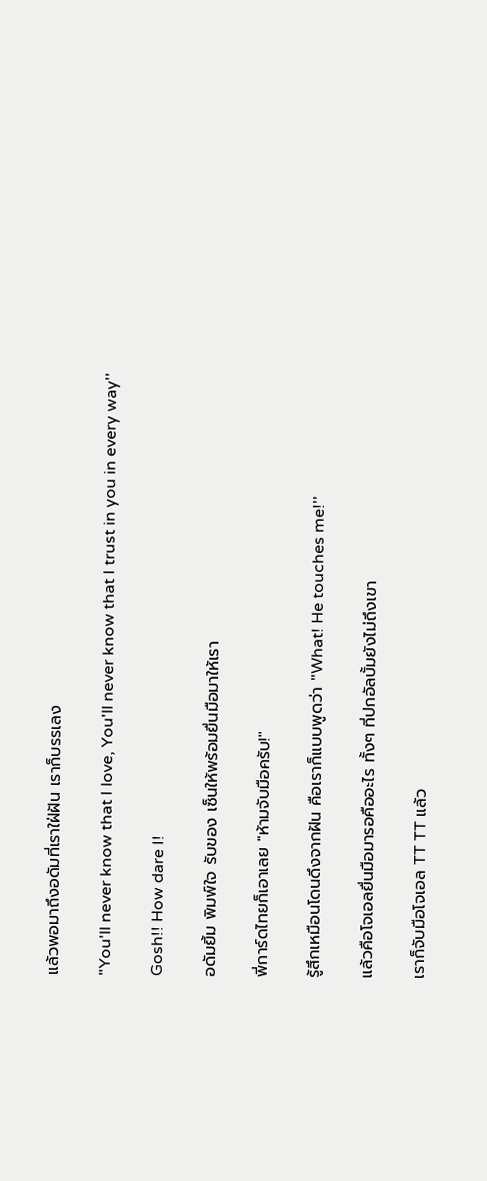แล้วพอมาถึงอดัมที่เราใฝ่ฝัน เราก็บรรเลง

"You'll never know that I love, You'll never know that I trust in you in every way''

Gosh!! How dare I!

อดัมยิ้ม พิมพ์ใจ รับของ เซ็นให้พร้อมยื่นมือมาให้เรา

พี่การ์ดไทยก็เอาเลย "ห้ามจับมือครับ!''

รู้สึกเหมือนโดนดึงจากฝัน คือเราก็แบบพูดว่า "What! He touches me!''

แล้วคือโจเอลยื่นมือมารอคืออะไร ทั้งๆ ที่ปกอัลบั้มยังไม่ถึงเขา

เราก็จับมือโจเอล TT TT แล้ว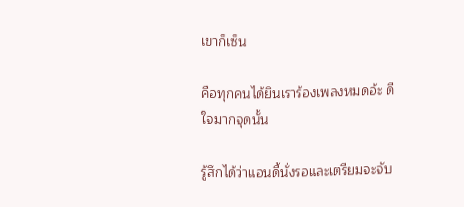เขาก็เซ็น

คือทุกคนได้ยินเราร้องเพลงหมดอ้ะ ดีใจมากจุดนั้น

รู้สึกได้ว่าแอนดี้นั่งรอและเตรียมจะจับ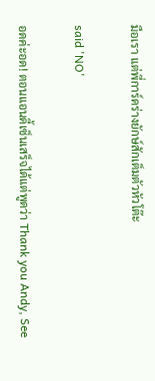มือเรา แต่พี่การ์ดร่างยักษ์สักเต็มตัวหัวโต๊ะ

said 'NO'

อดค่ะอด! ตอนแอนดี้เซ็นเสร็จได้แต่พูดว่า Thank you Andy, See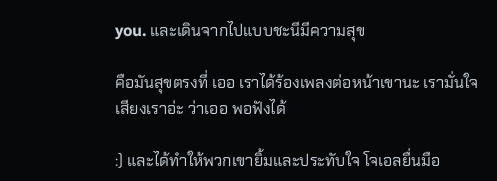you. และเดินจากไปแบบชะนีมีความสุข

คือมันสุขตรงที่ เออ เราได้ร้องเพลงต่อหน้าเขานะ เรามั่นใจเสียงเราอ่ะ ว่าเออ พอฟังได้

:) และได้ทำให้พวกเขายิ้มและประทับใจ โจเอลยื่นมือ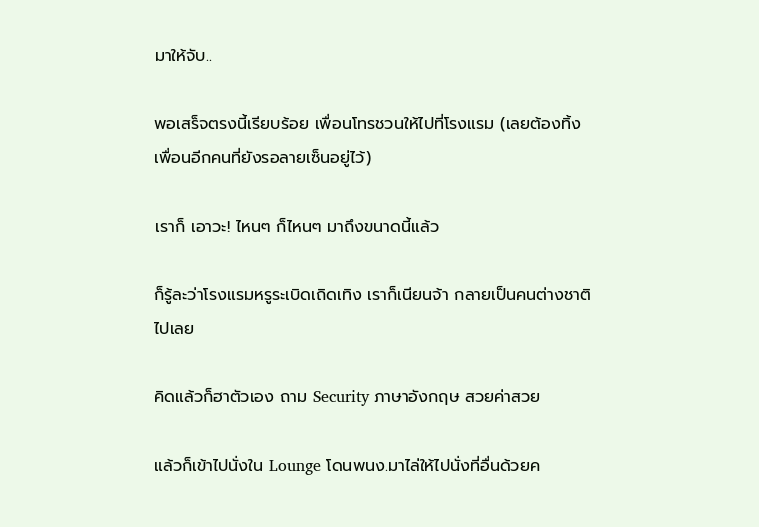มาให้จับ..

พอเสร็จตรงนี้เรียบร้อย เพื่อนโทรชวนให้ไปที่โรงแรม (เลยต้องทิ้งเพื่อนอีกคนที่ยังรอลายเซ็นอยู่ไว้)

เราก็ เอาวะ! ไหนๆ ก็ไหนๆ มาถึงขนาดนี้แล้ว

ก็รู้ละว่าโรงแรมหรูระเบิดเถิดเทิง เราก็เนียนจ้า กลายเป็นคนต่างชาติไปเลย

คิดแล้วก็ฮาตัวเอง ถาม Security ภาษาอังกฤษ สวยค่าสวย

แล้วก็เข้าไปนั่งใน Lounge โดนพนง.มาไล่ให้ไปนั่งที่อื่นด้วยค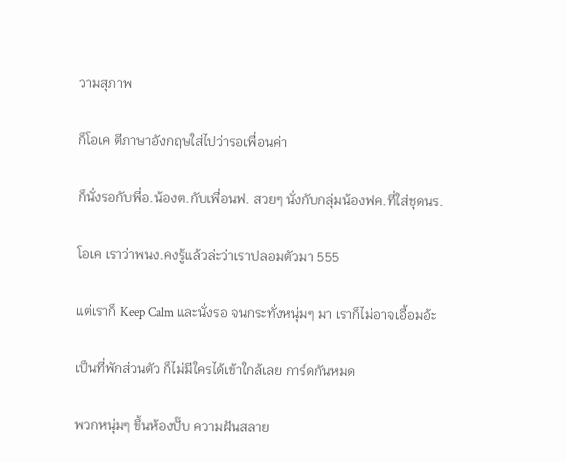วามสุภาพ

ก็โอเค ตีภาษาอังกฤษใส่ไปว่ารอเพื่อนค่า

ก็นั่งรอกับพี่อ.น้องต.กับเพื่อนฟ. สวยๆ นั่งกับกลุ่มน้องฟค.ที่ใส่ชุดนร.

โอเค เราว่าพนง.คงรู้แล้วล่ะว่าเราปลอมตัวมา 555

แต่เราก็ Keep Calm และนั่งรอ จนกระทั่งหนุ่มๆ มา เราก็ไม่อาจเอื้อมอ้ะ

เป็นที่พักส่วนตัว ก็ไม่มีใครได้เข้าใกล้เลย การ์ดกันหมด

พวกหนุ่มๆ ขึ้นห้องปั๊บ ความฝันสลาย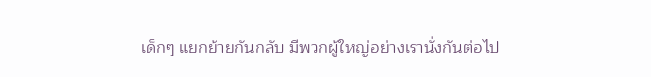เด็กๆ แยกย้ายกันกลับ มีพวกผู้ใหญ่อย่างเรานั่งกันต่อไป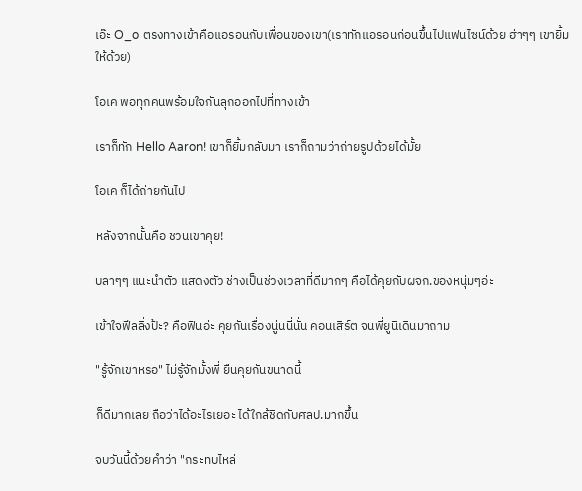เอ๊ะ O_o ตรงทางเข้าคือแอรอนกับเพื่อนของเขา(เราทักแอรอนก่อนขึ้นไปแฟนไซน์ด้วย ฮ่าๆๆ เขายิ้มให้ด้วย)

โอเค พอทุกคนพร้อมใจกันลุกออกไปที่ทางเข้า

เราก็ทัก Hello Aaron! เขาก็ยิ้มกลับมา เราก็ถามว่าถ่ายรูปด้วยได้มั้ย

โอเค ก็ได้ถ่ายกันไป

หลังจากนั้นคือ ชวนเขาคุย!

บลาๆๆ แนะนำตัว แสดงตัว ช่างเป็นช่วงเวลาที่ดีมากๆ คือได้คุยกับผจก.ของหนุ่มๆอ่ะ

เข้าใจฟีลลิ่งป้ะ? คือฟินอ่ะ คุยกันเรื่องนู่นนี่นั่น คอนเสิร์ต จนพี่ยูนิเดินมาถาม

"รู้จักเขาหรอ" ไม่รู้จักมั้งพี่ ยืนคุยกันขนาดนี้

ก็ดีมากเลย ถือว่าได้อะไรเยอะ ได้ใกล้ชิดกับศลป.มากขึ้น

จบวันนี้ด้วยคำว่า "กระทบไหล่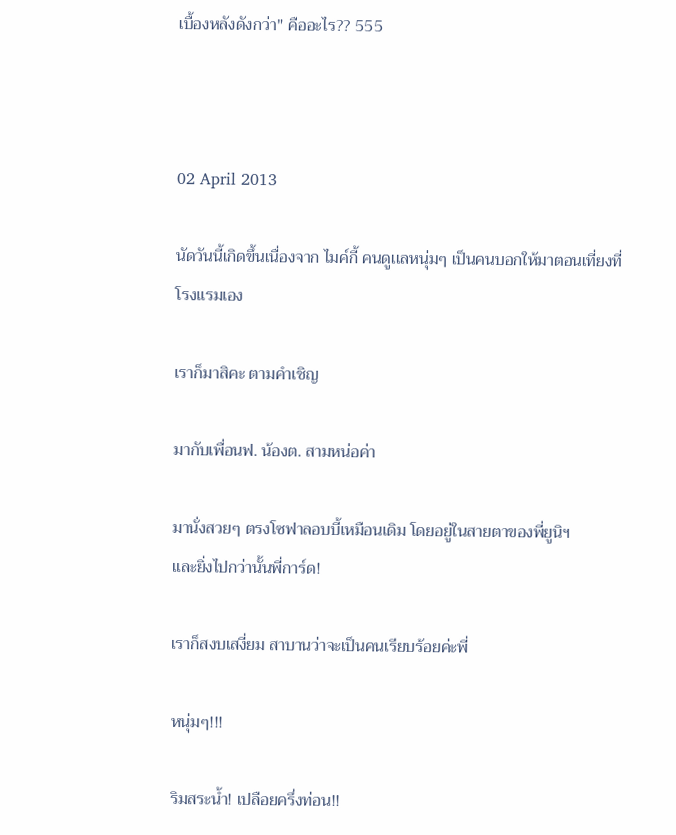เบื้องหลังดังกว่า" คืออะไร?? 555



02 April 2013

นัดวันนี้เกิดขึ้นเนื่องจาก ไมค์กี้ คนดูเเลหนุ่มๆ เป็นคนบอกให้มาตอนเที่ยงที่โรงแรมเอง

เราก็มาสิคะ ตามคำเชิญ

มากับเพื่อนฟ. น้องต. สามหน่อค่า

มานั่งสวยๆ ตรงโซฟาลอบบี้เหมือนเดิม โดยอยู่ในสายตาของพี่ยูนิฯ
และยิ่งไปกว่านั้นพี่การ์ด!

เราก็สงบเสงี่ยม สาบานว่าจะเป็นคนเรียบร้อยค่ะพี่

หนุ่มๆ!!!

ริมสระน้ำ! เปลือยครึ่งท่อน!!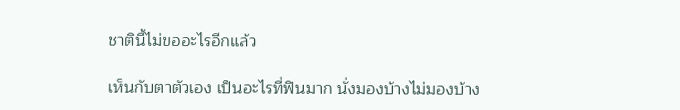ชาตินี้ไม่ขออะไรอีกแล้ว

เห็นกับตาตัวเอง เป็นอะไรที่ฟินมาก นั่งมองบ้างไม่มองบ้าง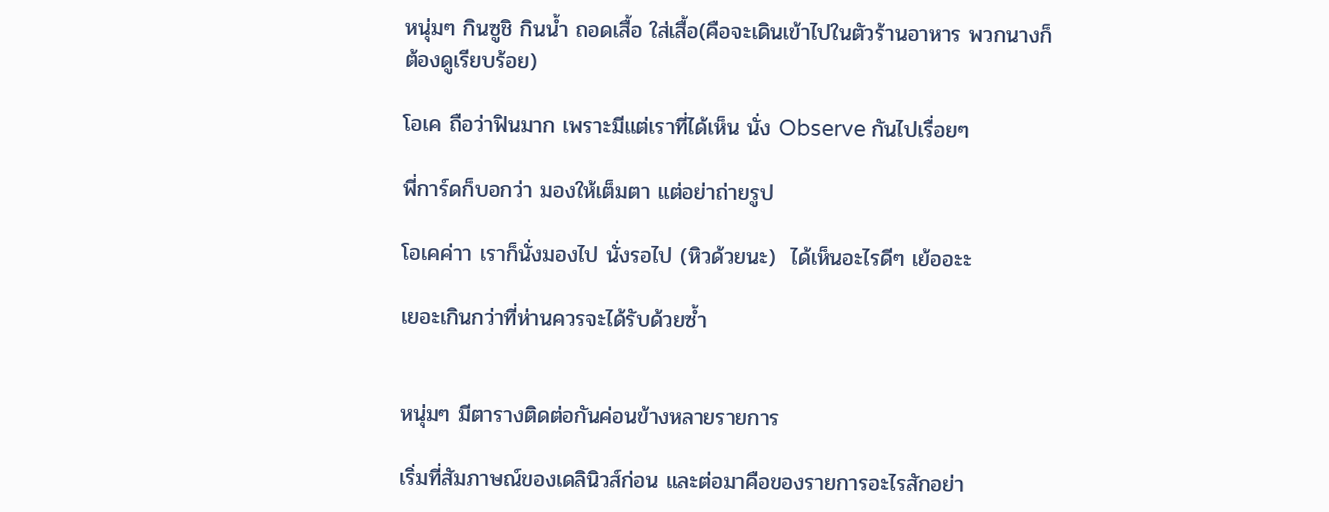หนุ่มๆ กินซูชิ กินน้ำ ถอดเสื้อ ใส่เสื้อ(คือจะเดินเข้าไปในตัวร้านอาหาร พวกนางก็ต้องดูเรียบร้อย)

โอเค ถือว่าฟินมาก เพราะมีแต่เราที่ได้เห็น นั่ง Observe กันไปเรื่อยๆ

พี่การ์ดก็บอกว่า มองให้เต็มตา แต่อย่าถ่ายรูป

โอเคค่าา เราก็นั่งมองไป นั่งรอไป (หิวด้วยนะ)  ได้เห็นอะไรดีๆ เย้ออะะ

เยอะเกินกว่าที่ห่านควรจะได้รับด้วยซ้ำ


หนุ่มๆ มีตารางติดต่อกันค่อนข้างหลายรายการ

เริ่มที่สัมภาษณ์ของเดลินิวส์ก่อน และต่อมาคือของรายการอะไรสักอย่า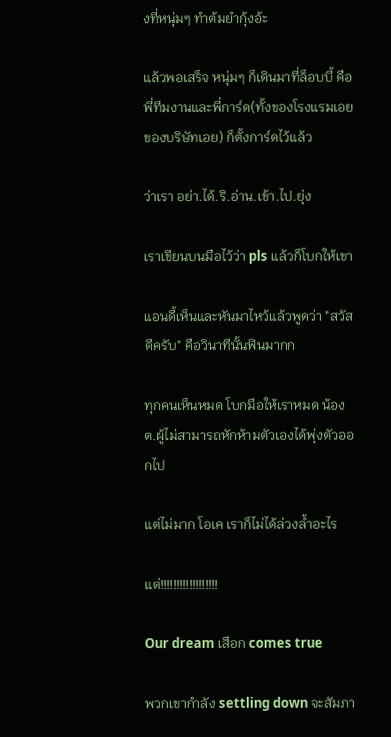งที่หนุ่มๆ ทำต้มยำกุ้งอ้ะ

แล้วพอเสร็จ หนุ่มๆ ก็เดินมาที่ล็อบบี้ คือพี่ทีมงานและพี่การ์ด(ทั้งของโรงแรมเอย ของบริษัทเอย) ก็ตั้งการ์ดไว้แล้ว

ว่าเรา อย่า.ได้.ริ.อ่าน.เข้า.ไป.ยุ่ง

เราเขียนบนมือไว้ว่า pls แล้วก็โบกให้เขา

แอนดี้เห็นและหันมาไหว้แล้วพูดว่า "สวัสดีครับ" คือวินาทีนั้นฟินมากก

ทุกคนเห็นหมด โบกมือให้เราหมด น้องต.ผู้ไม่สามารถหักห้ามตัวเองได้พุ่งตัวออกไป

แต่ไม่มาก โอเค เราก็ไม่ได้ล่วงล้ำอะไร

แต่!!!!!!!!!!!!!!!!!!

Our dream เสือก comes true

พวกเขากำลัง settling down จะสัมภา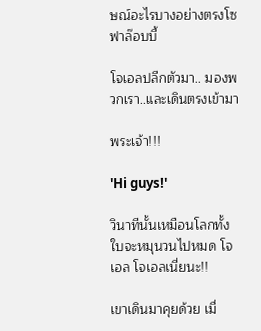ษณ์อะไรบางอย่างตรงโซฟาล๊อบบี้

โจเอลปลีกตัวมา.. มองพวกเรา..และเดินตรงเข้ามา

พระเจ้า!!!

'Hi guys!'

วินาทีนั้นเหมือนโลกทั้งใบจะหมุนวนไปหมด โจเอล โจเอลเนี่ยนะ!!

เขาเดินมาคุยด้วย เมื่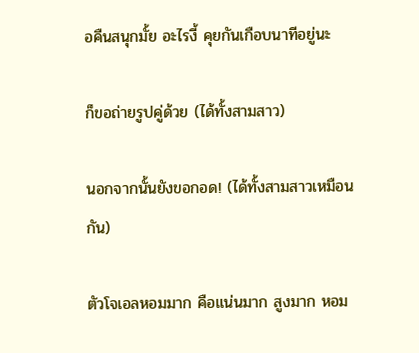อคืนสนุกมั้ย อะไรงี้ คุยกันเกือบนาทีอยู่นะ

ก็ขอถ่ายรูปคู่ด้วย (ได้ทั้งสามสาว)

นอกจากนั้นยังขอกอด! (ได้ทั้งสามสาวเหมือนกัน)

ตัวโจเอลหอมมาก คือแน่นมาก สูงมาก หอม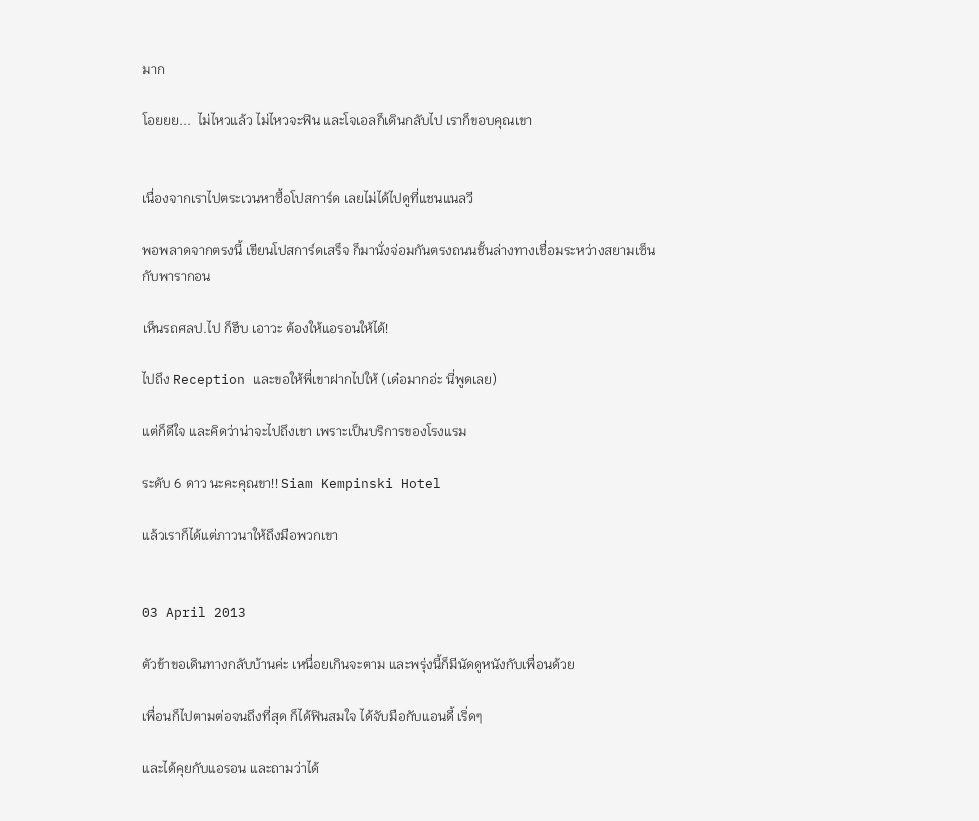มาก

โอยยย...  ไม่ไหวแล้ว ไม่ไหวจะฟิน และโจเอลก็เดินกลับไป เราก็ขอบคุณเขา


เนื่องจากเราไปตระเวนหาซื้อโปสการ์ด เลยไม่ได้ไปดูที่แชนแนลวี

พอพลาดจากตรงนี้ เขียนโปสการ์ดเสร็จ ก็มานั่งจ่อมกันตรงถนนชั้นล่างทางเชื่อมระหว่างสยามเซ็น
กับพารากอน

เห็นรถศลป.ไป ก็ฮึบ เอาวะ ต้องให้แอรอนให้ได้!

ไปถึง Reception และขอให้พี่เขาฝากไปให้ (เด๋อมากอ่ะ นี่พูดเลย)

แต่ก็ดีใจ และคิดว่าน่าจะไปถึงเขา เพราะเป็นบริการของโรงแรม

ระดับ 6 ดาว นะคะคุณขา!! Siam Kempinski Hotel

แล้วเราก็ได้แต่ภาวนาให้ถึงมือพวกเขา


03 April 2013

ตัวข้าขอเดินทางกลับบ้านค่ะ เหนื่อยเกินจะตาม และพรุ่งนี้ก็มีนัดดูหนังกับเพื่อนด้วย

เพื่อนก็ไปตามต่อจนถึงที่สุด ก็ได้ฟินสมใจ ได้จับมือกับแอนดี้ เริ่ดๆ

และได้คุยกับแอรอน และถามว่าได้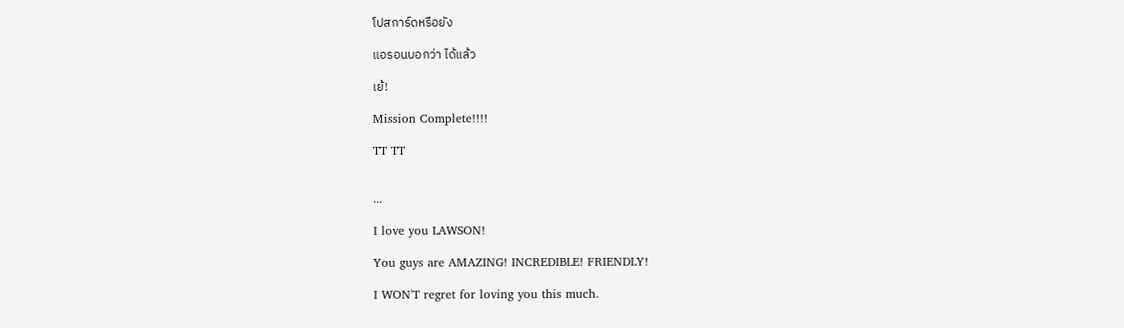โปสการ์ดหรือยัง

แอรอนบอกว่า ได้แล้ว

เย้!

Mission Complete!!!!

TT TT


...

I love you LAWSON!

You guys are AMAZING! INCREDIBLE! FRIENDLY!

I WON'T regret for loving you this much.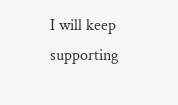I will keep supporting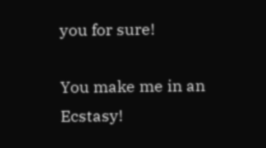you for sure!

You make me in an Ecstasy!